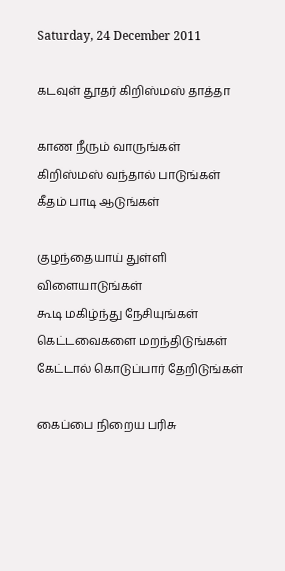Saturday, 24 December 2011

கடவுள் தூதர் கிறிஸ்மஸ் தாத்தா

காண நீரும் வாருங்கள்
கிறிஸ்மஸ் வந்தால் பாடுங்கள்
கீதம் பாடி ஆடுங்கள்

குழந்தையாய் துள்ளி விளையாடுங்கள்
கூடி மகிழ்ந்து நேசியுங்கள்
கெட்டவைகளை மறந்திடுங்கள்
கேட்டால் கொடுப்பார் தேறிடுங்கள்

கைப்பை நிறைய பரிசு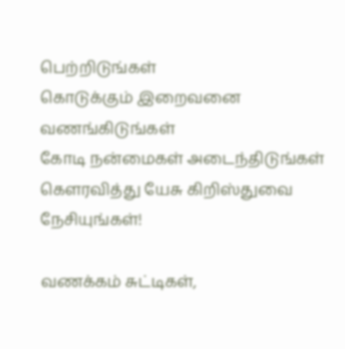பெற்றிடுங்கள்
கொடுக்கும் இறைவனை வணங்கிடுங்கள்
கோடி நன்மைகள் அடைந்திடுங்கள்
கௌரவித்து யேசு கிறிஸ்துவை நேசியுங்கள்!

வணக்கம் சுட்டிகள்,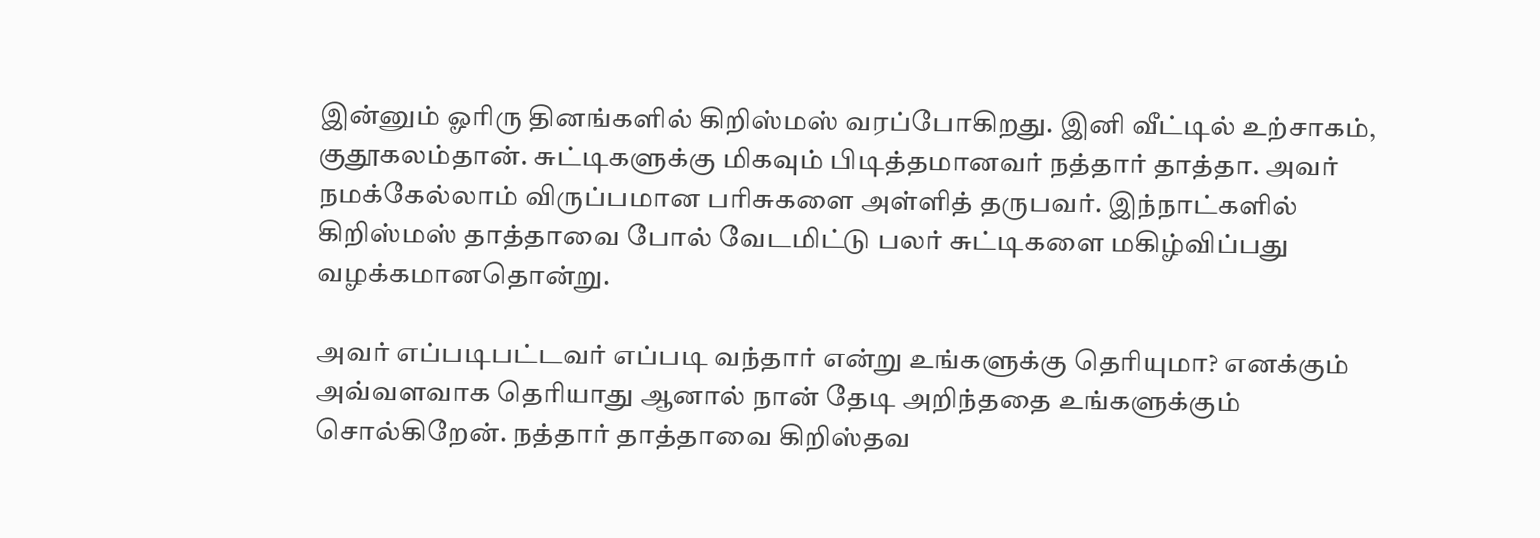இன்னும் ஓரிரு தினங்களில் கிறிஸ்மஸ் வரப்போகிறது. இனி வீட்டில் உற்சாகம், குதூகலம்தான். சுட்டிகளுக்கு மிகவும் பிடித்தமானவர் நத்தார் தாத்தா. அவர் நமக்கேல்லாம் விருப்பமான பரிசுகளை அள்ளித் தருபவர். இந்நாட்களில் கிறிஸ்மஸ் தாத்தாவை போல் வேடமிட்டு பலர் சுட்டிகளை மகிழ்விப்பது வழக்கமானதொன்று.

அவர் எப்படிபட்டவர் எப்படி வந்தார் என்று உங்களுக்கு தெரியுமா? எனக்கும் அவ்வளவாக தெரியாது ஆனால் நான் தேடி அறிந்ததை உங்களுக்கும் சொல்கிறேன். நத்தார் தாத்தாவை கிறிஸ்தவ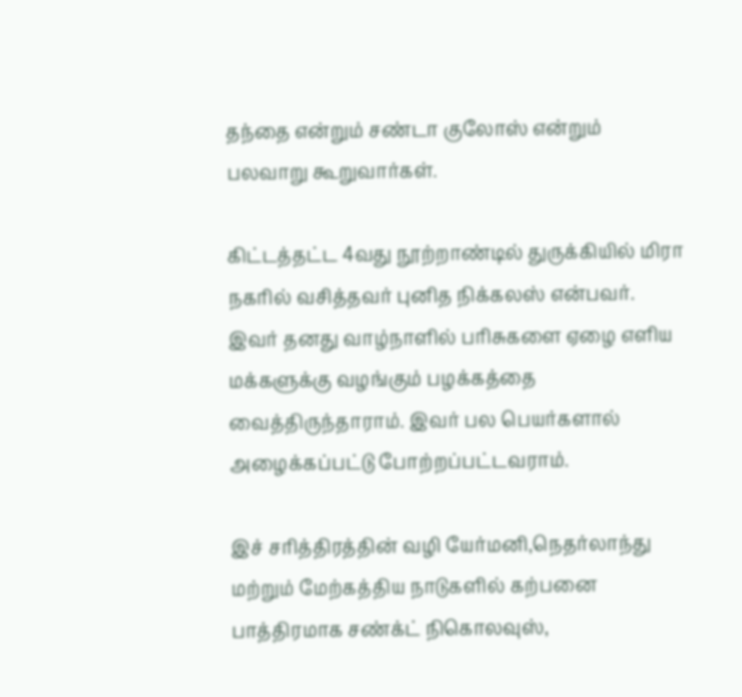தந்தை என்றும் சண்டா குலோஸ் என்றும் பலவாறு கூறுவார்கள்.

கிட்டத்தட்ட 4வது நூற்றாண்டில் துருக்கியில் மிரா நகரில் வசித்தவர் புனித நிக்கலஸ் என்பவர். இவர் தனது வாழ்நாளில் பரிசுகளை ஏழை எளிய மக்களுக்கு வழங்கும் பழக்கத்தை வைத்திருந்தாராம். இவர் பல பெயர்களால் அழைக்கப்பட்டு போற்றப்பட்டவராம்.

இச் சரித்திரத்தின் வழி யேர்மனி,நெதர்லாந்து மற்றும் மேற்கத்திய நாடுகளில் கற்பனை பாத்திரமாக சண்க்ட் நிகொலவுஸ்,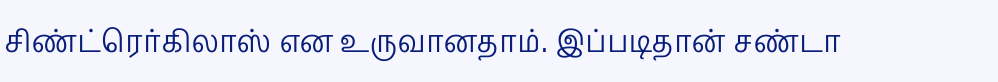சிண்ட்ரெர்கிலாஸ் என உருவானதாம். இப்படிதான் சண்டா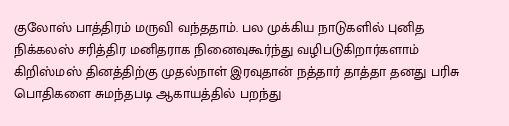குலோஸ் பாத்திரம் மருவி வந்ததாம். பல முக்கிய நாடுகளில் புனித நிக்கலஸ் சரித்திர மனிதராக நினைவுகூர்ந்து வழிபடுகிறார்களாம்
கிறிஸ்மஸ் தினத்திற்கு முதல்நாள் இரவுதான் நத்தார் தாத்தா தனது பரிசு பொதிகளை சுமந்தபடி ஆகாயத்தில் பறந்து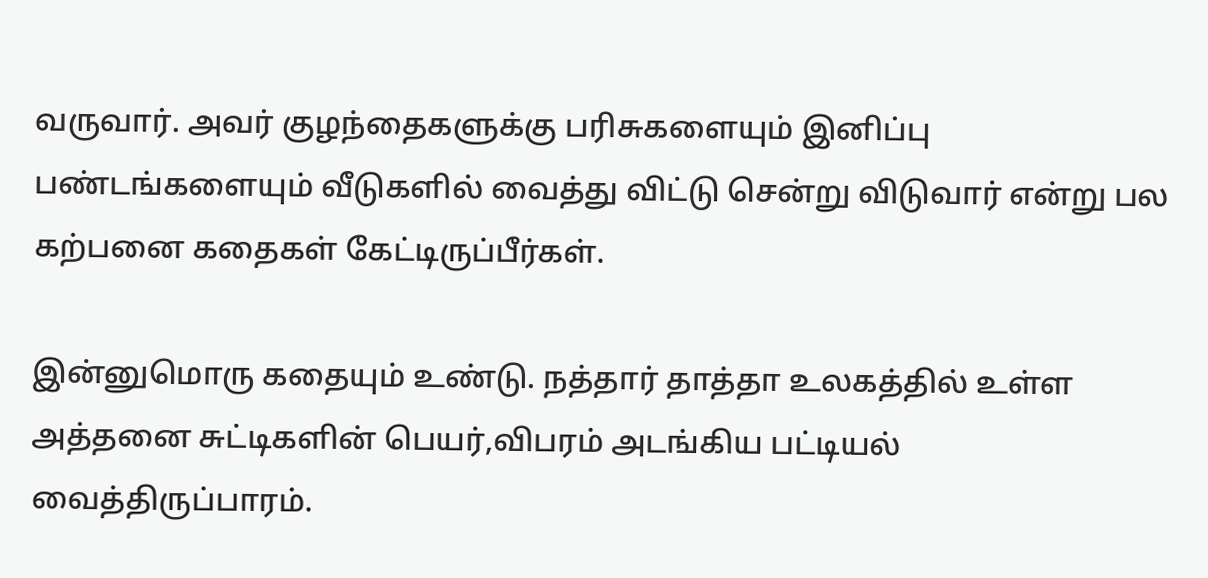வருவார். அவர் குழந்தைகளுக்கு பரிசுகளையும் இனிப்பு பண்டங்களையும் வீடுகளில் வைத்து விட்டு சென்று விடுவார் என்று பல கற்பனை கதைகள் கேட்டிருப்பீர்கள்.

இன்னுமொரு கதையும் உண்டு. நத்தார் தாத்தா உலகத்தில் உள்ள அத்தனை சுட்டிகளின் பெயர்,விபரம் அடங்கிய பட்டியல் வைத்திருப்பாரம்.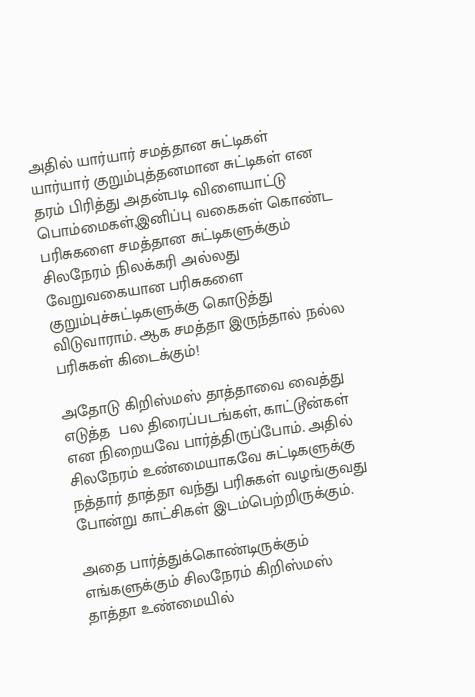அதில் யார்யார் சமத்தான சுட்டிகள் யார்யார் குறும்புத்தனமான சுட்டிகள் என தரம் பிரித்து அதன்படி விளையாட்டு பொம்மைகள்,இனிப்பு வகைகள் கொண்ட பரிசுகளை சமத்தான சுட்டிகளுக்கும் சிலநேரம் நிலக்கரி அல்லது வேறுவகையான பரிசுகளை குறும்புச்சுட்டிகளுக்கு கொடுத்து விடுவாராம். ஆக சமத்தா இருந்தால் நல்ல பரிசுகள் கிடைக்கும்!

அதோடு கிறிஸ்மஸ் தாத்தாவை வைத்து  எடுத்த  பல திரைப்படங்கள், காட்டூன்கள் என நிறையவே பார்த்திருப்போம். அதில் சிலநேரம் உண்மையாகவே சுட்டிகளுக்கு நத்தார் தாத்தா வந்து பரிசுகள் வழங்குவது போன்று காட்சிகள் இடம்பெற்றிருக்கும்.

அதை பார்த்துக்கொண்டிருக்கும் எங்களுக்கும் சிலநேரம் கிறிஸ்மஸ் தாத்தா உண்மையில்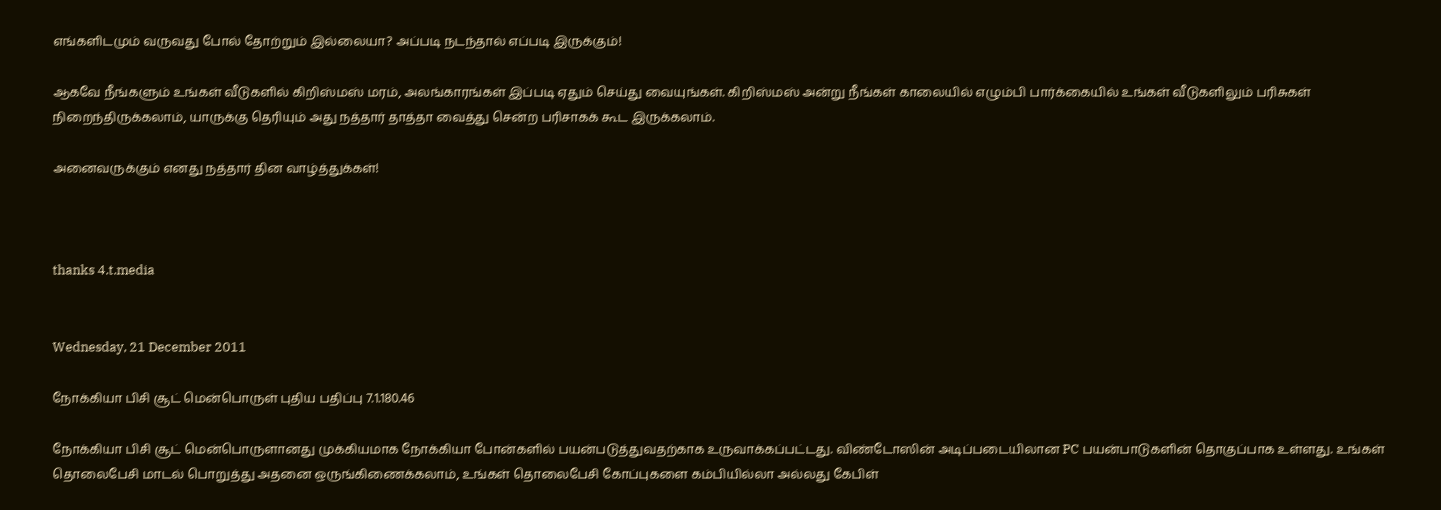எங்களிடமும் வருவது போல் தோற்றும் இல்லையா? அப்படி நடந்தால் எப்படி இருக்கும்!

ஆகவே நீங்களும் உங்கள் வீடுகளில் கிறிஸ்மஸ் மரம், அலங்காரங்கள் இப்படி ஏதும் செய்து வையுங்கள். கிறிஸ்மஸ் அன்று நீங்கள் காலையில் எழும்பி பார்க்கையில் உங்கள் வீடுகளிலும் பரிசுகள் நிறைந்திருக்கலாம், யாருக்கு தெரியும் அது நத்தார் தாத்தா வைத்து சென்ற பரிசாகக் கூட இருக்கலாம்.

அனைவருக்கும் எனது நத்தார் தின வாழ்த்துக்கள்!



thanks 4.t.media


Wednesday, 21 December 2011

நோக்கியா பிசி சூட் மென்பொருள் புதிய பதிப்பு 7.1.180.46

நோக்கியா பிசி சூட் மென்பொருளானது முக்கியமாக நோக்கியா போன்களில் பயன்படுத்துவதற்காக உருவாக்கப்பட்டது. விண்டோஸின் அடிப்படையிலான PC பயன்பாடுகளின் தொகுப்பாக உள்ளது. உங்கள் தொலைபேசி மாடல் பொறுத்து அதனை ஒருங்கிணைக்கலாம், உங்கள் தொலைபேசி கோப்புகளை கம்பியில்லா அல்லது கேபிள்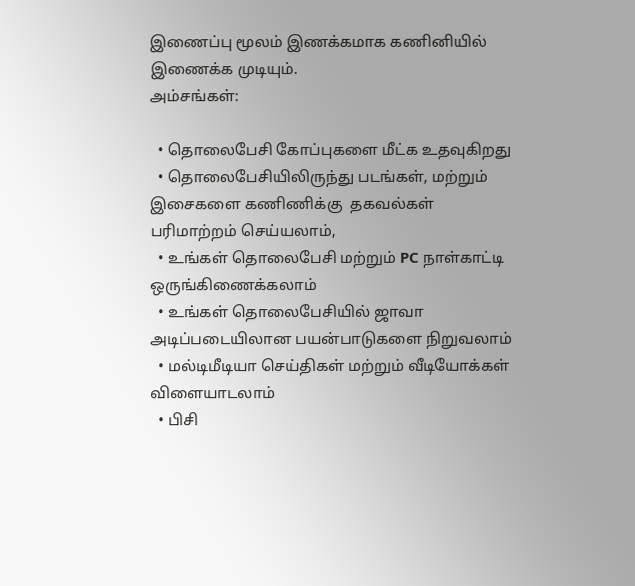இணைப்பு மூலம் இணக்கமாக கணினியில் இணைக்க முடியும்.
அம்சங்கள்:

  • தொலைபேசி கோப்புகளை மீட்க உதவுகிறது
  • தொலைபேசியிலிருந்து படங்கள், மற்றும் இசைகளை கணிணிக்கு  தகவல்கள் பரிமாற்றம் செய்யலாம்,
  • உங்கள் தொலைபேசி மற்றும் PC நாள்காட்டி ஒருங்கிணைக்கலாம்
  • உங்கள் தொலைபேசியில் ஜாவா அடிப்படையிலான பயன்பாடுகளை நிறுவலாம்
  • மல்டிமீடியா செய்திகள் மற்றும் வீடியோக்கள் விளையாடலாம்
  • பிசி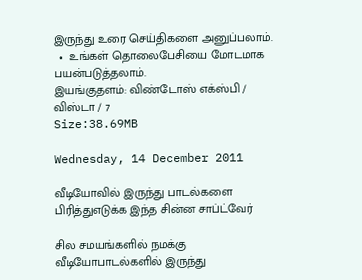இருந்து உரை செய்திகளை அனுப்பலாம்.
  •  உங்கள் தொலைபேசியை மோடமாக பயன்படுத்தலாம்.
இயங்குதளம்: விண்டோஸ் எக்ஸ்பி / விஸ்டா / 7
Size:38.69MB

Wednesday, 14 December 2011

வீடியோவில் இருந்து பாடல்களை பிரித்துஎடுக்க இந்த சின்ன சாப்ட்வேர்

சில சமயங்களில் நமக்கு வீடியோபாடல்களில் இருந்து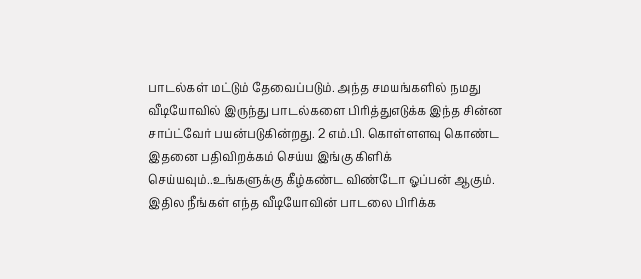பாடல்கள் மட்டும் தேவைப்படும். அந்த சமயங்களில் நமது வீடியோவில் இருந்து பாடல்களை பிரித்துஎடுக்க இந்த சின்ன சாப்ட்வேர் பயன்படுகின்றது. 2 எம்.பி. கொள்ளளவு கொண்ட இதனை பதிவிறக்கம் செய்ய இங்கு கிளிக் செய்யவும்..உங்களுக்கு கீழ்கண்ட விண்டோ ஓப்பன் ஆகும்.
இதில நீங்கள் எந்த வீடியோவின் பாடலை பிரிக்க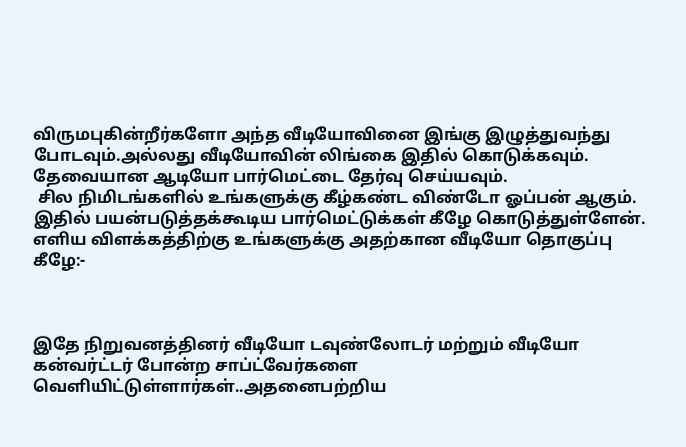விருமபுகின்றீர்களோ அந்த வீடியோவினை இங்கு இழுத்துவந்து போடவும்.அல்லது வீடியோவின் லிங்கை இதில் கொடுக்கவும். தேவையான ஆடியோ பார்மெட்டை தேர்வு செய்யவும்.
 சில நிமிடங்களில் உங்களுக்கு கீழ்கண்ட விண்டோ ஓப்பன் ஆகும்.
இதில் பயன்படுத்தக்கூடிய பார்மெட்டுக்கள் கீழே கொடுத்துள்ளேன்.
எளிய விளக்கத்திற்கு உங்களுக்கு அதற்கான வீடியோ தொகுப்பு கீழே:-



இதே நிறுவனத்தினர் வீடியோ டவுண்லோடர் மற்றும் வீடியோ கன்வர்ட்டர் போன்ற சாப்ட்வேர்களை வெளியிட்டுள்ளார்கள்..அதனைபற்றிய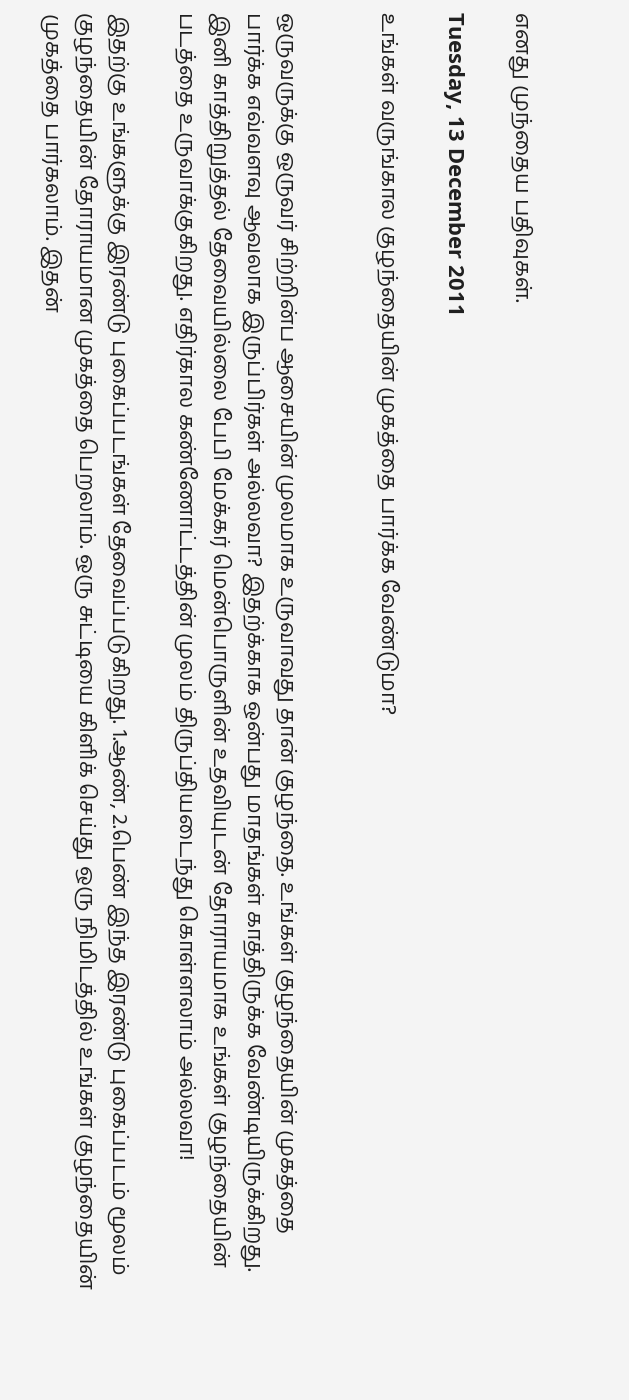எனது முந்தைய பதிவுகள்.

Tuesday, 13 December 2011

உங்கள் வருங்கால குழந்தையின் முகத்தை பார்க்க வேண்டுமா?


ஒருவருக்கு ஒருவர் சிற்றின்ப ஆசையின் முலமாக உருவாவது தான் குழந்தை. உங்கள் குழந்தையின் முகத்தை பார்க்க எவ்வளவு ஆவலாக இருப்பிர்கள் அல்லவா? இதற்க்காக ஒன்பது மாதங்கள் காத்திருக்க வேண்டியிருக்கிறது. இனி காத்திறுத்தல் தேவையில்லை பேபி மேக்கர் மென்பொருளின் உதவியுடன் தோராயமாக உங்கள் குழந்தையின் படத்தை உருவாக்குகிறது. எதிர்கால கண்ணோட்டத்தின் முலம் திருப்தியடைந்து கொள்ளலாம் அல்லவா!

இதற்கு உங்களுக்கு இரண்டு புகைப்படங்கள் தேவைப்படுகிறது. 1.ஆண், 2.பெண் இந்த இரண்டு புகைப்படம் மூலம் குழந்தையின் தோராயமான முகத்தை பெறலாம். ஒரு சுட்டியை கிளிக் செய்து ஒரு நிமிடத்தில் உங்கள் குழந்தையின் முகத்தை பார்கலாம். இதன்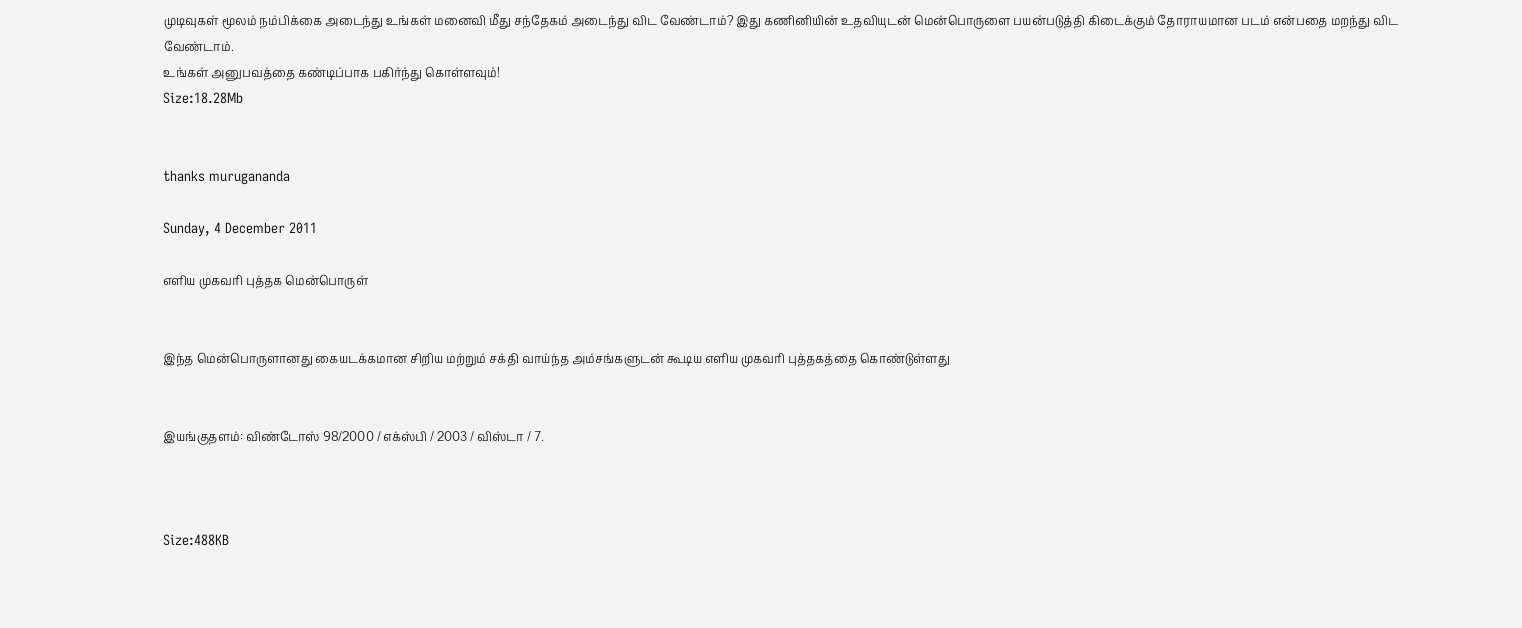முடிவுகள் மூலம் நம்பிக்கை அடைந்து உங்கள் மனைவி மீது சந்தேகம் அடைந்து விட வேண்டாம்? இது கணினியின் உதவியுடன் மென்பொருளை பயன்படுத்தி கிடைக்கும் தோராயமான படம் என்பதை மறந்து விட வேண்டாம்.
உங்கள் அனுபவத்தை கண்டிப்பாக பகிர்ந்து கொள்ளவும்!
Size:18.28Mb


thanks murugananda

Sunday, 4 December 2011

எளிய முகவரி புத்தக மென்பொருள்


இந்த மென்பொருளானது கையடக்கமான சிறிய மற்றும் சக்தி வாய்ந்த அம்சங்களுடன் கூடிய எளிய முகவரி புத்தகத்தை கொண்டுள்ளது


இயங்குதளம்: விண்டோஸ் 98/2000 / எக்ஸ்பி / 2003 / விஸ்டா / 7.



Size:488KB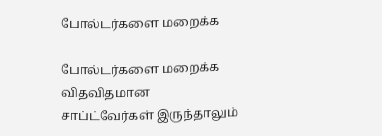போல்டர்களை மறைக்க

போல்டர்களை மறைக்க விதவிதமான சாப்ட்வேர்கள் இருந்தாலும்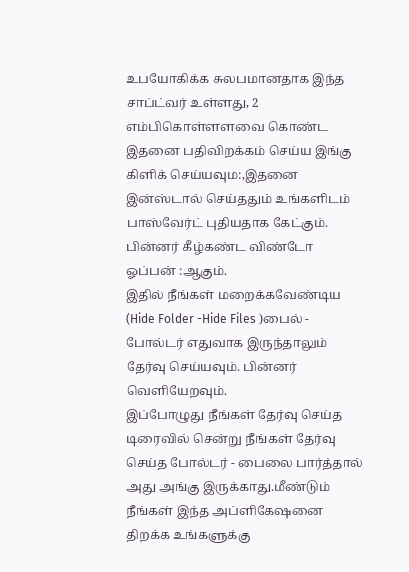உபயோகிக்க சுலபமானதாக இந்த சாப்ட்வர் உள்ளது, 2 எம்பிகொள்ளளவை கொண்ட இதனை பதிவிறக்கம் செய்ய இங்கு கிளிக் செய்யவும:,இதனை இன்ஸ்டால் செய்ததும் உங்களிடம் பாஸ்வேர்ட் புதியதாக கேட்கும்.
பின்னர் கீழ்கண்ட விண்டோ ஓப்பன் :ஆகும்.
இதில் நீங்கள் மறைக்கவேண்டிய (Hide Folder -Hide Files )பைல் - போல்டர் எதுவாக இருந்தாலும் தேர்வு செய்யவும். பின்னர் வெளியேறவும்.
இப்போழுது நீங்கள் தேர்வு செய்த டிரைவில் சென்று நீங்கள் தேர்வு செய்த போல்டர் - பைலை பார்த்தால் அது அங்கு இருக்காது.மீண்டும் நீங்கள் இந்த அப்ளிகேஷனை திறக்க உங்களுக்கு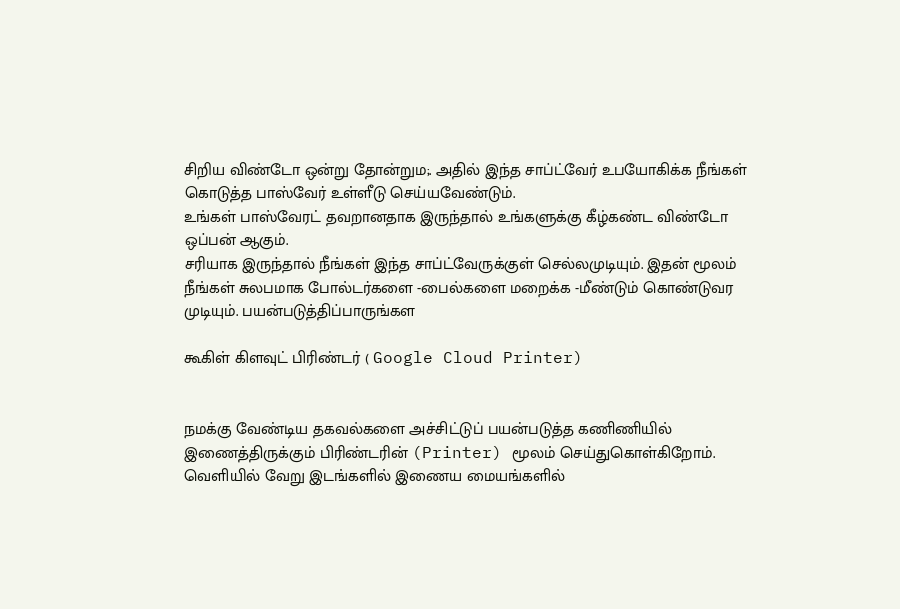சிறிய விண்டோ ஒன்று தோன்றும;. அதில் இந்த சாப்ட்வேர் உபயோகிக்க நீங்கள் கொடுத்த பாஸ்வேர் உள்ளீடு செய்யவேண்டும்.
உங்கள் பாஸ்வேரட் தவறானதாக இருந்தால் உங்களுக்கு கீழ்கண்ட விண்டோ ஒப்பன் ஆகும்.
சரியாக இருந்தால் நீங்கள் இந்த சாப்ட்வேருக்குள் செல்லமுடியும். இதன் மூலம் நீங்கள் சுலபமாக போல்டர்களை -பைல்களை மறைக்க -மீண்டும் கொண்டுவர முடியும். பயன்படுத்திப்பாருங்கள

கூகிள் கிளவுட் பிரிண்டர் ( Google Cloud Printer)


நமக்கு வேண்டிய தகவல்களை அச்சிட்டுப் பயன்படுத்த கணிணியில் இணைத்திருக்கும் பிரிண்டரின் (Printer) மூலம் செய்துகொள்கிறோம். வெளியில் வேறு இடங்களில் இணைய மையங்களில்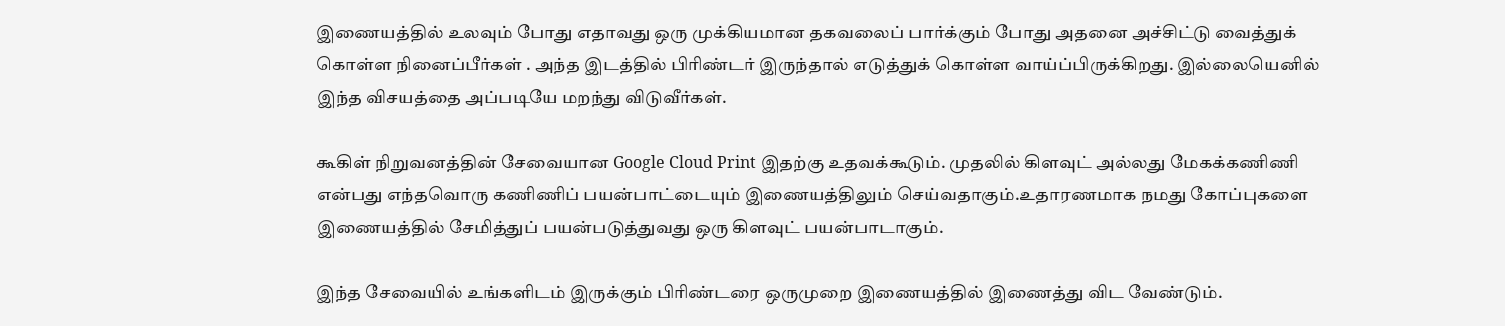இணையத்தில் உலவும் போது எதாவது ஒரு முக்கியமான தகவலைப் பார்க்கும் போது அதனை அச்சிட்டு வைத்துக் கொள்ள நினைப்பீர்கள் . அந்த இடத்தில் பிரிண்டர் இருந்தால் எடுத்துக் கொள்ள வாய்ப்பிருக்கிறது. இல்லையெனில் இந்த விசயத்தை அப்படியே மறந்து விடுவீர்கள்.

கூகிள் நிறுவனத்தின் சேவையான Google Cloud Print இதற்கு உதவக்கூடும். முதலில் கிளவுட் அல்லது மேகக்கணிணி என்பது எந்தவொரு கணிணிப் பயன்பாட்டையும் இணையத்திலும் செய்வதாகும்.உதாரணமாக நமது கோப்புகளை இணையத்தில் சேமித்துப் பயன்படுத்துவது ஒரு கிளவுட் பயன்பாடாகும்.

இந்த சேவையில் உங்களிடம் இருக்கும் பிரிண்டரை ஒருமுறை இணையத்தில் இணைத்து விட வேண்டும்.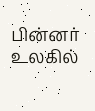பின்னர் உலகில்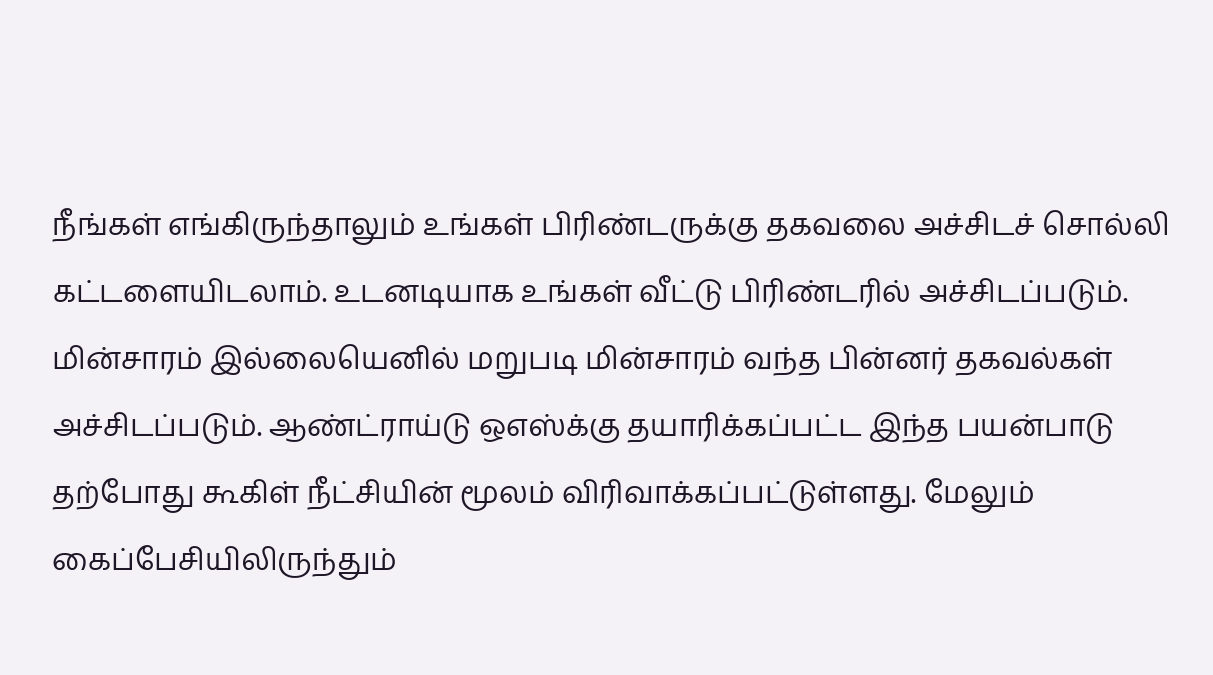நீங்கள் எங்கிருந்தாலும் உங்கள் பிரிண்டருக்கு தகவலை அச்சிடச் சொல்லி கட்டளையிடலாம். உடனடியாக உங்கள் வீட்டு பிரிண்டரில் அச்சிடப்படும். மின்சாரம் இல்லையெனில் மறுபடி மின்சாரம் வந்த பின்னர் தகவல்கள் அச்சிடப்படும். ஆண்ட்ராய்டு ஒஎஸ்க்கு தயாரிக்கப்பட்ட இந்த பயன்பாடு தற்போது கூகிள் நீட்சியின் மூலம் விரிவாக்கப்பட்டுள்ளது. மேலும் கைப்பேசியிலிருந்தும்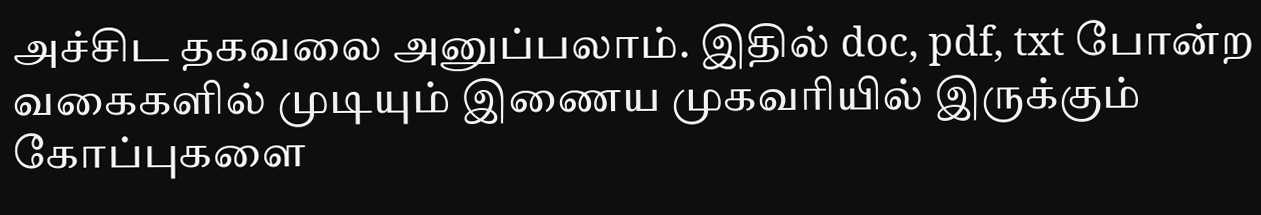அச்சிட தகவலை அனுப்பலாம். இதில் doc, pdf, txt போன்ற வகைகளில் முடியும் இணைய முகவரியில் இருக்கும் கோப்புகளை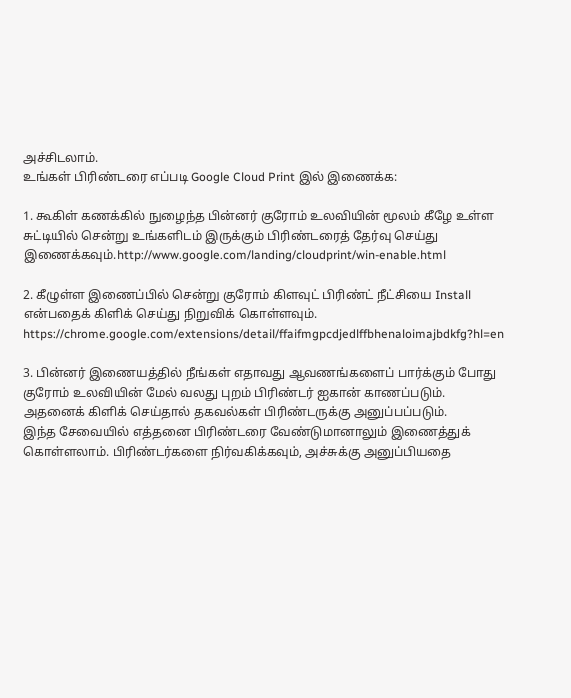அச்சிடலாம்.
உங்கள் பிரிண்டரை எப்படி Google Cloud Print இல் இணைக்க:

1. கூகிள் கணக்கில் நுழைந்த பின்னர் குரோம் உலவியின் மூலம் கீழே உள்ள சுட்டியில் சென்று உங்களிடம் இருக்கும் பிரிண்டரைத் தேர்வு செய்து இணைக்கவும்.http://www.google.com/landing/cloudprint/win-enable.html

2. கீழுள்ள இணைப்பில் சென்று குரோம் கிளவுட் பிரிண்ட் நீட்சியை Install என்பதைக் கிளிக் செய்து நிறுவிக் கொள்ளவும்.
https://chrome.google.com/extensions/detail/ffaifmgpcdjedlffbhenaloimajbdkfg?hl=en

3. பின்னர் இணையத்தில் நீங்கள் எதாவது ஆவணங்களைப் பார்க்கும் போது குரோம் உலவியின் மேல் வலது புறம் பிரிண்டர் ஐகான் காணப்படும். அதனைக் கிளிக் செய்தால் தகவல்கள் பிரிண்டருக்கு அனுப்பப்படும்.
இந்த சேவையில் எத்தனை பிரிண்டரை வேண்டுமானாலும் இணைத்துக் கொள்ளலாம். பிரிண்டர்களை நிர்வகிக்கவும், அச்சுக்கு அனுப்பியதை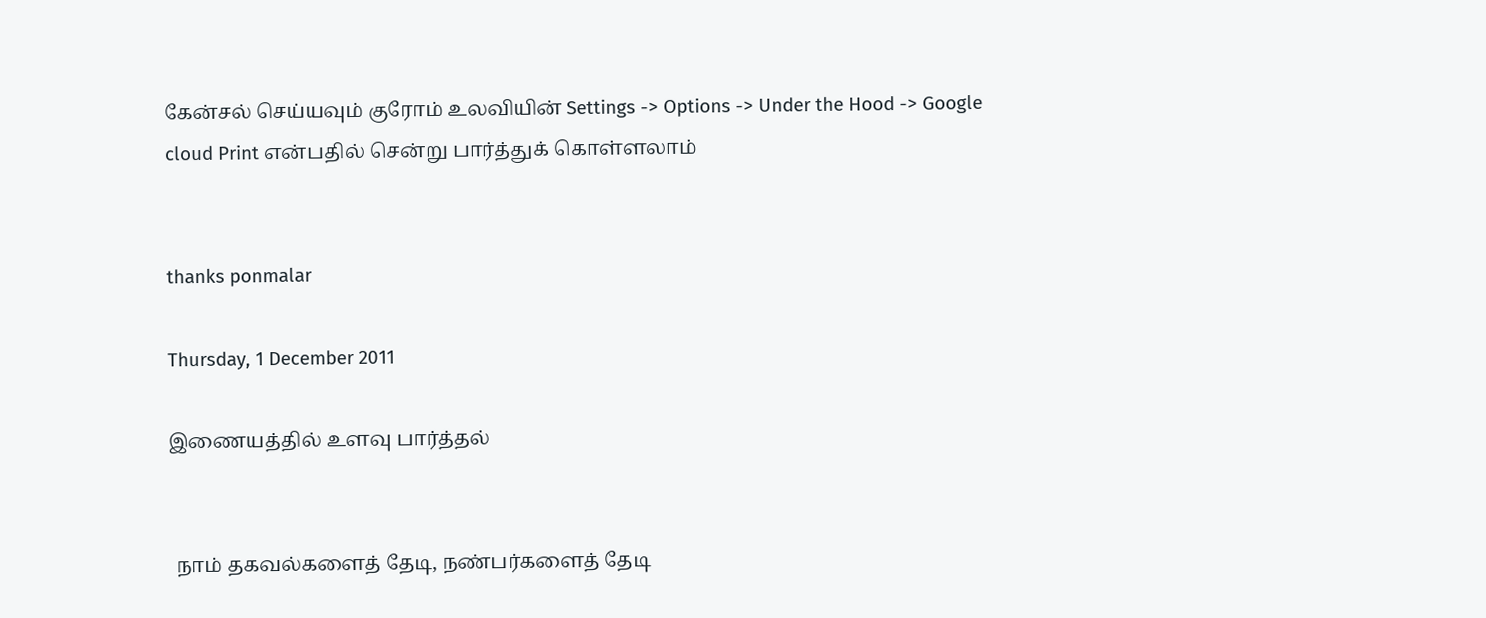கேன்சல் செய்யவும் குரோம் உலவியின் Settings -> Options -> Under the Hood -> Google cloud Print என்பதில் சென்று பார்த்துக் கொள்ளலாம்


thanks ponmalar

Thursday, 1 December 2011

இணையத்தில் உளவு பார்த்தல்


 நாம் தகவல்களைத் தேடி, நண்பர்களைத் தேடி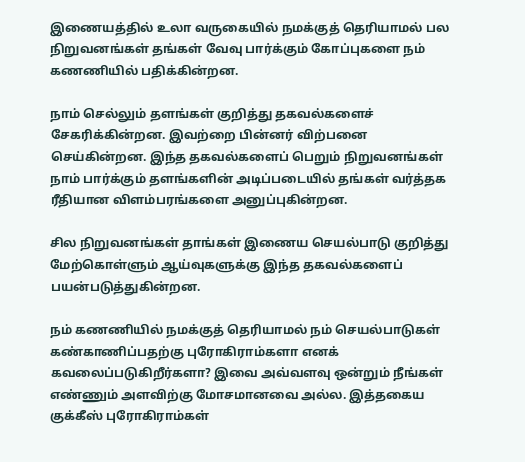இணையத்தில் உலா வருகையில் நமக்குத் தெரியாமல் பல நிறுவனங்கள் தங்கள் வேவு பார்க்கும் கோப்புகளை நம் கணணியில் பதிக்கின்றன.

நாம் செல்லும் தளங்கள் குறித்து தகவல்களைச் சேகரிக்கின்றன. இவற்றை பின்னர் விற்பனை செய்கின்றன. இந்த தகவல்களைப் பெறும் நிறுவனங்கள் நாம் பார்க்கும் தளங்களின் அடிப்படையில் தங்கள் வர்த்தக ரீதியான விளம்பரங்களை அனுப்புகின்றன.

சில நிறுவனங்கள் தாங்கள் இணைய செயல்பாடு குறித்து மேற்கொள்ளும் ஆய்வுகளுக்கு இந்த தகவல்களைப் பயன்படுத்துகின்றன.

நம் கணணியில் நமக்குத் தெரியாமல் நம் செயல்பாடுகள் கண்காணிப்பதற்கு புரோகிராம்களா எனக் கவலைப்படுகிறீர்களா? இவை அவ்வளவு ஒன்றும் நீங்கள் எண்ணும் அளவிற்கு மோசமானவை அல்ல. இத்தகைய குக்கீஸ் புரோகிராம்கள்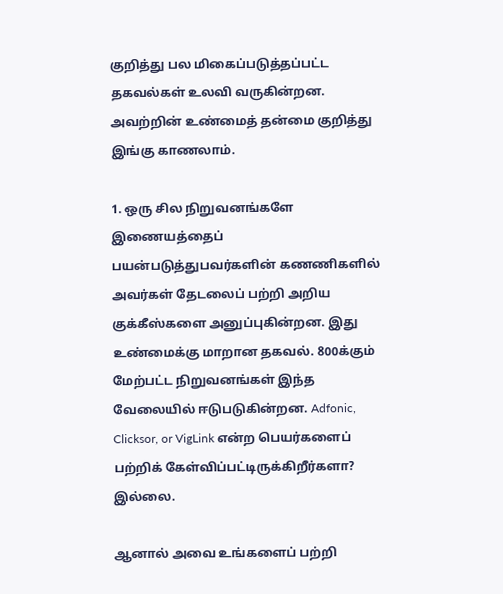குறித்து பல மிகைப்படுத்தப்பட்ட தகவல்கள் உலவி வருகின்றன. அவற்றின் உண்மைத் தன்மை குறித்து இங்கு காணலாம்.

1. ஒரு சில நிறுவனங்களே இணையத்தைப் பயன்படுத்துபவர்களின் கணணிகளில் அவர்கள் தேடலைப் பற்றி அறிய குக்கீஸ்களை அனுப்புகின்றன. இது உண்மைக்கு மாறான தகவல். 800க்கும் மேற்பட்ட நிறுவனங்கள் இந்த வேலையில் ஈடுபடுகின்றன. Adfonic, Clicksor, or VigLink என்ற பெயர்களைப் பற்றிக் கேள்விப்பட்டிருக்கிறீர்களா? இல்லை.

ஆனால் அவை உங்களைப் பற்றி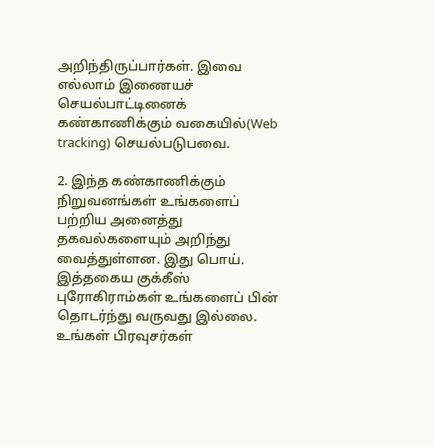அறிந்திருப்பார்கள். இவை எல்லாம் இணையச் செயல்பாட்டினைக் கண்காணிக்கும் வகையில்(Web tracking) செயல்படுபவை.

2. இந்த கண்காணிக்கும் நிறுவனங்கள் உங்களைப் பற்றிய அனைத்து தகவல்களையும் அறிந்து வைத்துள்ளன. இது பொய். இத்தகைய குக்கீஸ் புரோகிராம்கள் உங்களைப் பின் தொடர்ந்து வருவது இல்லை. உங்கள் பிரவுசர்கள்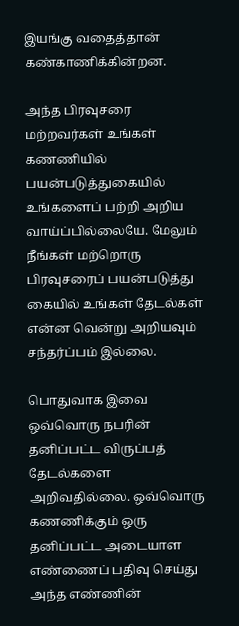இயங்கு வதைத்தான் கண்காணிக்கின்றன.

அந்த பிரவுசரை மற்றவர்கள் உங்கள் கணணியில் பயன்படுத்துகையில் உங்களைப் பற்றி அறிய வாய்ப்பில்லையே. மேலும் நீங்கள் மற்றொரு பிரவுசரைப் பயன்படுத்து கையில் உங்கள் தேடல்கள் என்ன வென்று அறியவும் சந்தர்ப்பம் இல்லை.

பொதுவாக இவை ஒவ்வொரு நபரின் தனிப்பட்ட விருப்பத் தேடல்களை அறிவதில்லை. ஒவ்வொரு கணணிக்கும் ஒரு தனிப்பட்ட அடையாள எண்ணைப் பதிவு செய்து அந்த எண்ணின்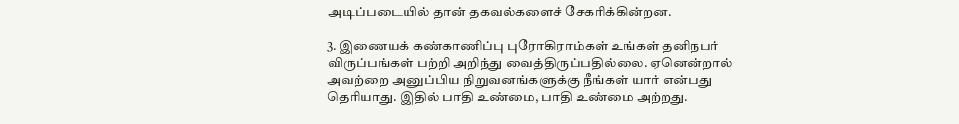அடிப்படையில் தான் தகவல்களைச் சேகரிக்கின்றன.

3. இணையக் கண்காணிப்பு புரோகிராம்கள் உங்கள் தனிநபர் விருப்பங்கள் பற்றி அறிந்து வைத்திருப்பதில்லை. ஏனென்றால் அவற்றை அனுப்பிய நிறுவனங்களுக்கு நீங்கள் யார் என்பது தெரியாது. இதில் பாதி உண்மை, பாதி உண்மை அற்றது.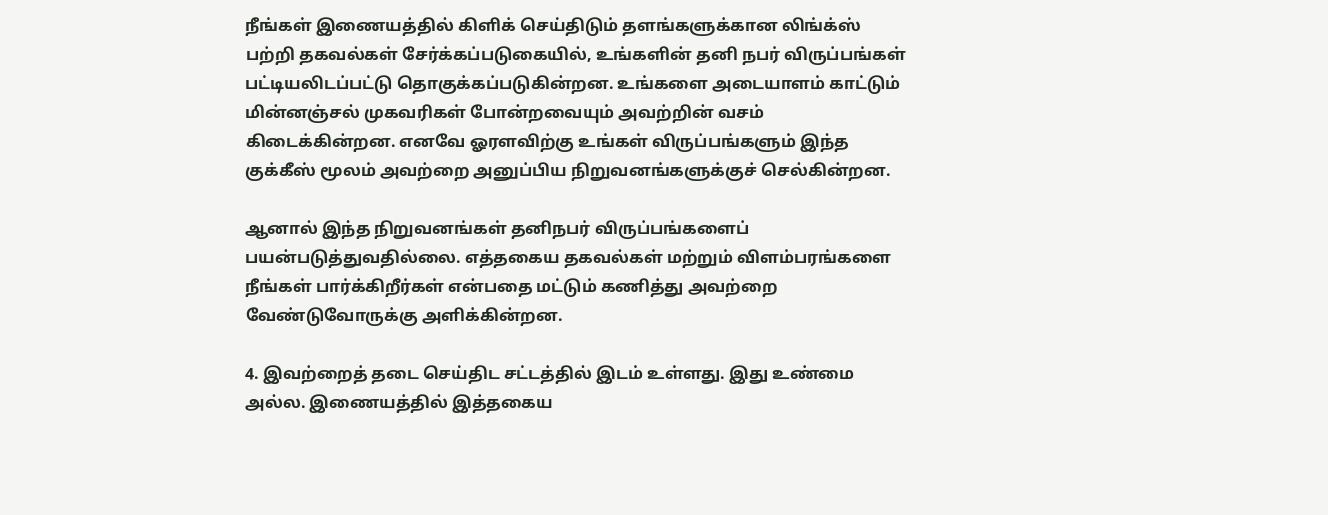நீங்கள் இணையத்தில் கிளிக் செய்திடும் தளங்களுக்கான லிங்க்ஸ் பற்றி தகவல்கள் சேர்க்கப்படுகையில், உங்களின் தனி நபர் விருப்பங்கள் பட்டியலிடப்பட்டு தொகுக்கப்படுகின்றன. உங்களை அடையாளம் காட்டும் மின்னஞ்சல் முகவரிகள் போன்றவையும் அவற்றின் வசம் கிடைக்கின்றன. எனவே ஓரளவிற்கு உங்கள் விருப்பங்களும் இந்த குக்கீஸ் மூலம் அவற்றை அனுப்பிய நிறுவனங்களுக்குச் செல்கின்றன.

ஆனால் இந்த நிறுவனங்கள் தனிநபர் விருப்பங்களைப் பயன்படுத்துவதில்லை. எத்தகைய தகவல்கள் மற்றும் விளம்பரங்களை நீங்கள் பார்க்கிறீர்கள் என்பதை மட்டும் கணித்து அவற்றை வேண்டுவோருக்கு அளிக்கின்றன.

4. இவற்றைத் தடை செய்திட சட்டத்தில் இடம் உள்ளது. இது உண்மை அல்ல. இணையத்தில் இத்தகைய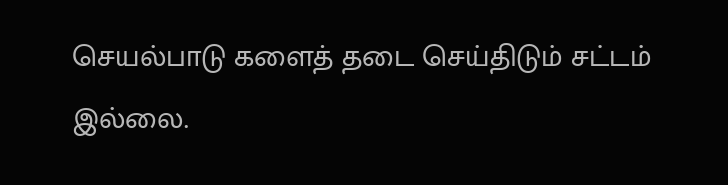செயல்பாடு களைத் தடை செய்திடும் சட்டம் இல்லை.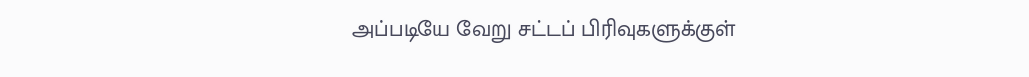அப்படியே வேறு சட்டப் பிரிவுகளுக்குள்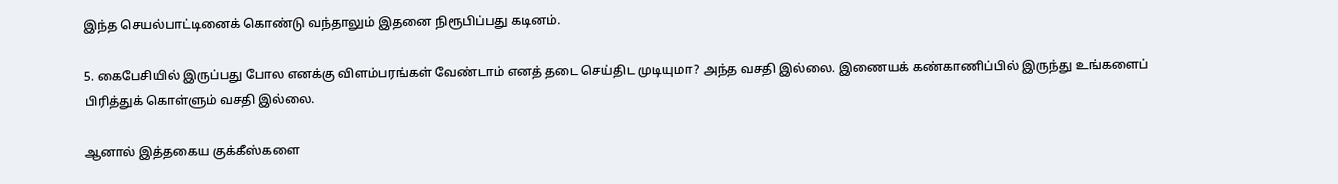இந்த செயல்பாட்டினைக் கொண்டு வந்தாலும் இதனை நிரூபிப்பது கடினம்.

5. கைபேசியில் இருப்பது போல எனக்கு விளம்பரங்கள் வேண்டாம் எனத் தடை செய்திட முடியுமா? அந்த வசதி இல்லை. இணையக் கண்காணிப்பில் இருந்து உங்களைப் பிரித்துக் கொள்ளும் வசதி இல்லை.

ஆனால் இத்தகைய குக்கீஸ்களை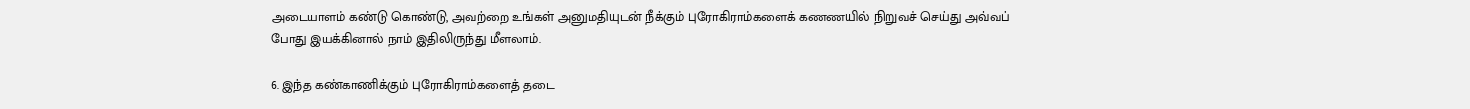அடையாளம் கண்டு கொண்டு, அவற்றை உங்கள் அனுமதியுடன் நீக்கும் புரோகிராம்களைக் கணணயில் நிறுவச் செய்து அவ்வப் போது இயக்கினால் நாம் இதிலிருந்து மீளலாம்.

6. இந்த கண்காணிக்கும் புரோகிராம்களைத் தடை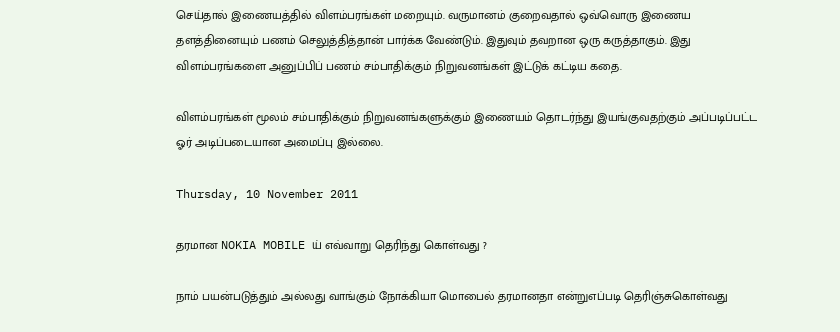செய்தால் இணையத்தில் விளம்பரங்கள் மறையும். வருமானம் குறைவதால் ஒவ்வொரு இணைய தளத்தினையும் பணம் செலுத்தித்தான் பார்க்க வேண்டும். இதுவும் தவறான ஒரு கருத்தாகும். இது விளம்பரங்களை அனுப்பிப் பணம் சம்பாதிக்கும் நிறுவனங்கள் இட்டுக் கட்டிய கதை.

விளம்பரங்கள் மூலம் சம்பாதிக்கும் நிறுவனங்களுக்கும் இணையம் தொடர்ந்து இயங்குவதற்கும் அப்படிப்பட்ட ஓர் அடிப்படையான அமைப்பு இல்லை.

Thursday, 10 November 2011

தரமான NOKIA MOBILE ய் எவ்வாறு தெரிந்து கொள்வது ?

நாம் பயன்படுத்தும் அல்லது வாங்கும் நோக்கியா மொபைல் தரமானதா என்றுஎப்படி தெரிஞ்சுகொள்வது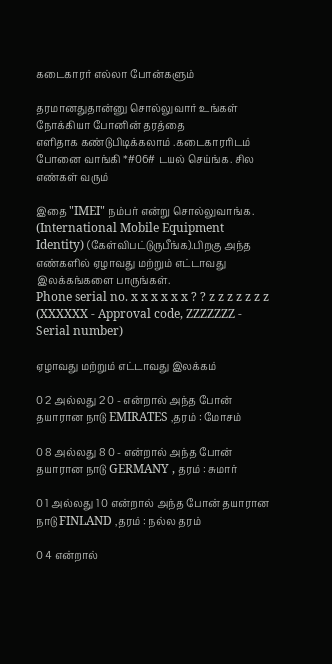கடைகாரர் எல்லா போன்களும்

தரமானதுதான்னு சொல்லுவார் உங்கள் நோக்கியா போனின் தரத்தை
எளிதாக கண்டுபிடிக்கலாம் .கடைகாரரிடம் போனை வாங்கி *#06# டயல் செய்ங்க. சில எண்கள் வரும்

இதை "IMEI" நம்பர் என்று சொல்லுவாங்க. (International Mobile Equipment Identity) (கேள்விபட்டுருபீங்க).பிறகு அந்த எண்களில் ஏழாவது மற்றும் எட்டாவது இலக்கங்களை பாருங்கள்.
Phone serial no. x x x x x x ? ? z z z z z z z
(XXXXXX - Approval code, ZZZZZZZ - Serial number)

ஏழாவது மற்றும் எட்டாவது இலக்கம்

0 2 அல்லது 2 0 - என்றால் அந்த போன் தயாரான நாடு EMIRATES ,தரம் : மோசம்

0 8 அல்லது 8 0 - என்றால் அந்த போன் தயாரான நாடு GERMANY , தரம் : சுமார்

0 1 அல்லது 1 0 என்றால் அந்த போன் தயாரான நாடு FINLAND ,தரம் : நல்ல தரம்

0 4 என்றால்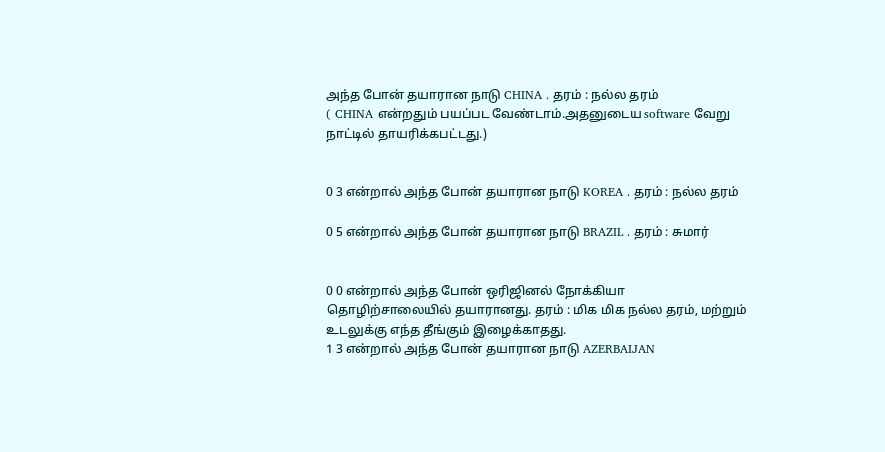அந்த போன் தயாரான நாடு CHINA . தரம் : நல்ல தரம்
( CHINA என்றதும் பயப்பட வேண்டாம்.அதனுடைய software வேறு நாட்டில் தாயரிக்கபட்டது.)


0 3 என்றால் அந்த போன் தயாரான நாடு KOREA . தரம் : நல்ல தரம்

0 5 என்றால் அந்த போன் தயாரான நாடு BRAZIL . தரம் : சுமார்


0 0 என்றால் அந்த போன் ஒரிஜினல் நோக்கியா தொழிற்சாலையில் தயாரானது. தரம் : மிக மிக நல்ல தரம், மற்றும் உடலுக்கு எந்த தீங்கும் இழைக்காதது.
1 3 என்றால் அந்த போன் தயாரான நாடு AZERBAIJAN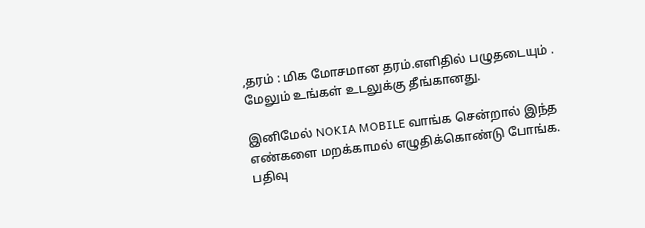,தரம் : மிக மோசமான தரம்.எளிதில் பழுதடையும் . மேலும் உங்கள் உடலுக்கு தீங்கானது.

இனிமேல் NOKIA MOBILE வாங்க சென்றால் இந்த எண்களை மறக்காமல் எழுதிக்கொண்டு போங்க. பதிவு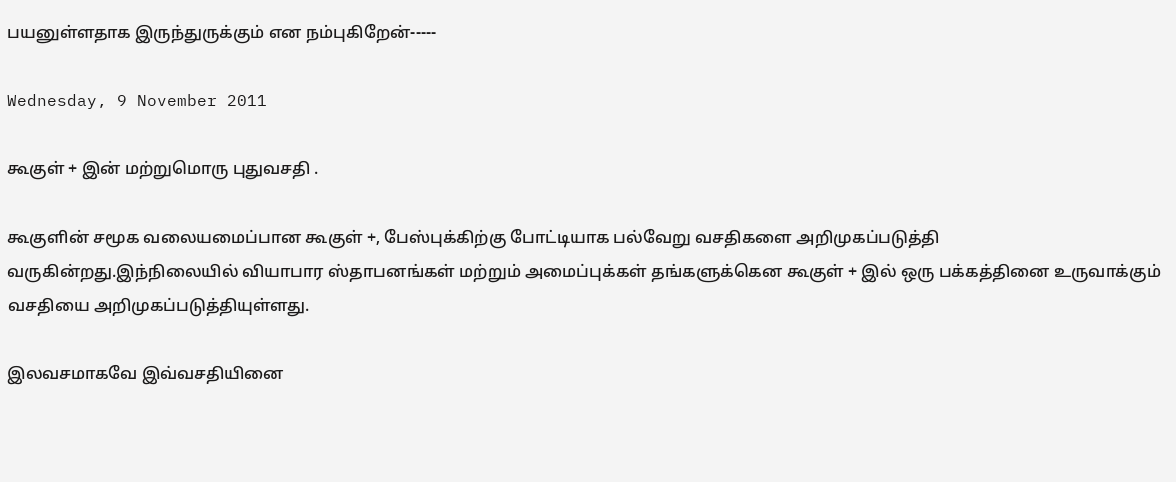பயனுள்ளதாக இருந்துருக்கும் என நம்புகிறேன்-----

Wednesday, 9 November 2011

கூகுள் + இன் மற்றுமொரு புதுவசதி .

கூகுளின் சமூக வலையமைப்பான கூகுள் +, பேஸ்புக்கிற்கு போட்டியாக பல்வேறு வசதிகளை அறிமுகப்படுத்தி வருகின்றது.இந்நிலையில் வியாபார ஸ்தாபனங்கள் மற்றும் அமைப்புக்கள் தங்களுக்கென கூகுள் + இல் ஒரு பக்கத்தினை உருவாக்கும் வசதியை அறிமுகப்படுத்தியுள்ளது.

இலவசமாகவே இவ்வசதியினை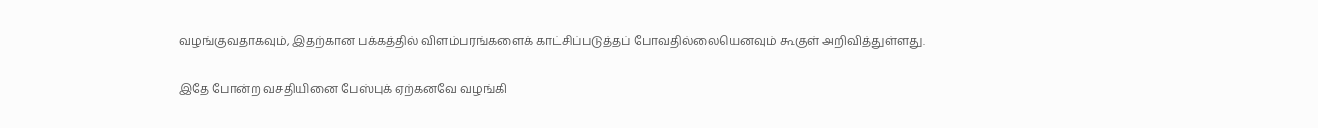வழங்குவதாகவும், இதற்கான பக்கத்தில் விளம்பரங்களைக் காட்சிப்படுத்தப் போவதில்லையெனவும் கூகுள் அறிவித்துள்ளது.

இதே போன்ற வசதியினை பேஸ்புக் ஏற்கனவே வழங்கி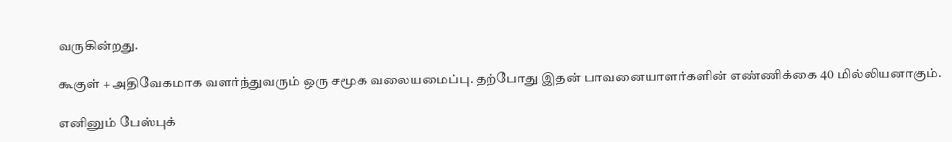வருகின்றது.

கூகுள் + அதிவேகமாக வளர்ந்துவரும் ஒரு சமூக வலையமைப்பு. தற்போது இதன் பாவனையாளர்களின் எண்ணிக்கை 40 மில்லியனாகும்.

எனினும் பேஸ்புக்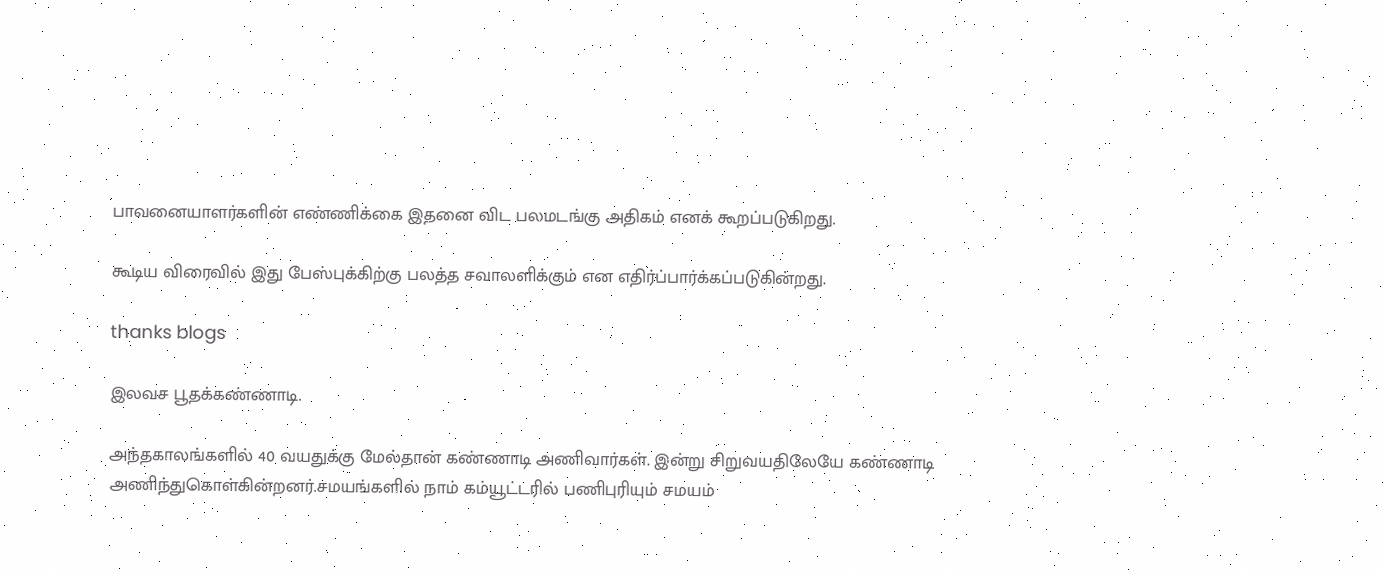பாவனையாளர்களின் எண்ணிக்கை இதனை விட பலமடங்கு அதிகம் எனக் கூறப்படுகிறது.

கூடிய விரைவில் இது பேஸ்புக்கிற்கு பலத்த சவாலளிக்கும் என எதிர்ப்பார்க்கப்படுகின்றது.

thanks blogs

இலவச பூதக்கண்ணாடி.

அந்தகாலங்களில் 40 வயதுக்கு மேல்தான் கண்ணாடி அணிவார்கள். இன்று சிறுவயதிலேயே கண்ணாடி அணிந்துகொள்கின்றனர்.சமயங்களில் நாம் கம்யூட்டரில் பணிபுரியும் சமயம்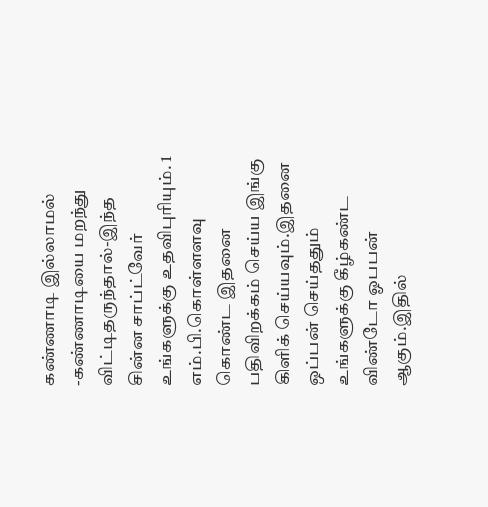கண்ணாடி இல்லாமல் -கண்ணாடியை மறந்து விட்டிதருந்தால்-இந்த சின்ன சாப்ட்வேர் உங்களுக்கு உதவிபுரியும். 1 எம்.பி.கொள்ளளவு கொண்ட இதனை பதிவிறக்கம் செய்ய இங்கு கிளிக் செய்யவும்.இதனை ஒப்பன் செய்ததும் உங்களுக்கு கீழ்கண்ட விண்டோ ஓபபன் ஆகும்.இதில்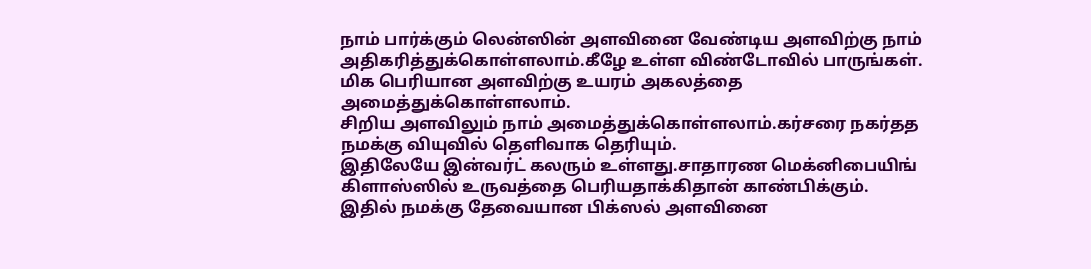நாம் பார்க்கும் லென்ஸின் அளவினை வேண்டிய அளவிற்கு நாம் அதிகரித்துக்கொள்ளலாம்.கீழே உள்ள விண்டோவில் பாருங்கள்.
மிக பெரியான அளவிற்கு உயரம் அகலத்தை அமைத்துக்கொள்ளலாம்.
சிறிய அளவிலும் நாம் அமைத்துக்கொள்ளலாம்.கர்சரை நகர்தத நமக்கு வியுவில் தெளிவாக தெரியும்.
இதிலேயே இன்வர்ட் கலரும் உள்ளது.சாதாரண மெக்னிபையிங் கிளாஸ்ஸில் உருவத்தை பெரியதாக்கிதான் காண்பிக்கும். இதில் நமக்கு தேவையான பிக்ஸல் அளவினை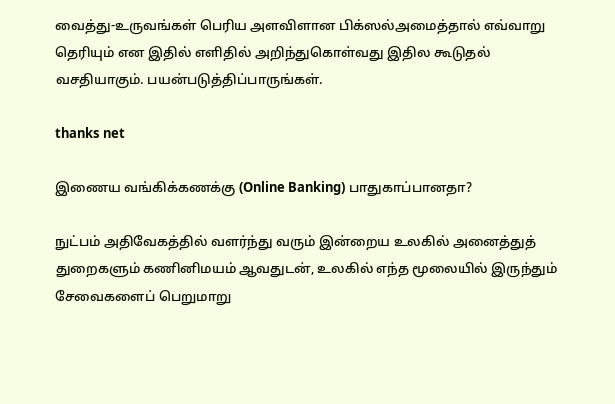வைத்து-உருவங்கள் பெரிய அளவிளான பிக்ஸல்அமைத்தால் எவ்வாறு தெரியும் என இதில் எளிதில் அறிந்துகொள்வது இதில கூடுதல் வசதியாகும். பயன்படுத்திப்பாருங்கள்.

thanks net

இணைய வங்கிக்கணக்கு (Online Banking) பாதுகாப்பானதா?

நுட்பம் அதிவேகத்தில் வளர்ந்து வரும் இன்றைய உலகில் அனைத்துத் துறைகளும் கணினிமயம் ஆவதுடன், உலகில் எந்த மூலையில் இருந்தும் சேவைகளைப் பெறுமாறு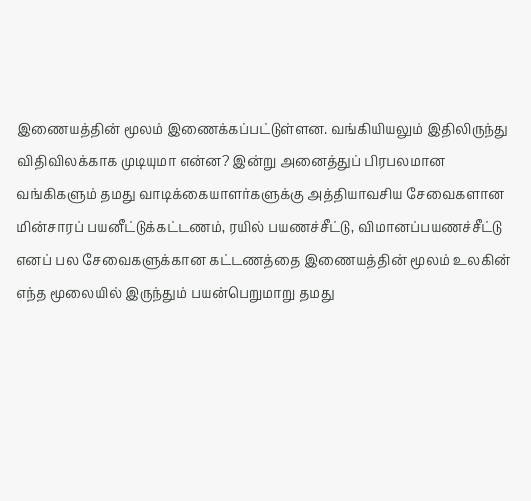இணையத்தின் மூலம் இணைக்கப்பட்டுள்ளன. வங்கியியலும் இதிலிருந்து விதிவிலக்காக முடியுமா என்ன? இன்று அனைத்துப் பிரபலமான வங்கிகளும் தமது வாடிக்கையாளர்களுக்கு அத்தியாவசிய சேவைகளான மின்சாரப் பயனீட்டுக்கட்டணம், ரயில் பயணச்சீட்டு, விமானப்பயணச்சீட்டு எனப் பல சேவைகளுக்கான கட்டணத்தை இணையத்தின் மூலம் உலகின் எந்த மூலையில் இருந்தும் பயன்பெறுமாறு தமது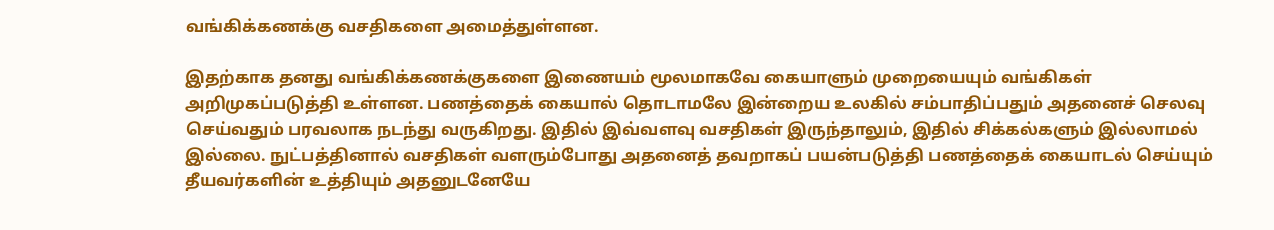வங்கிக்கணக்கு வசதிகளை அமைத்துள்ளன.

இதற்காக தனது வங்கிக்கணக்குகளை இணையம் மூலமாகவே கையாளும் முறையையும் வங்கிகள் அறிமுகப்படுத்தி உள்ளன. பணத்தைக் கையால் தொடாமலே இன்றைய உலகில் சம்பாதிப்பதும் அதனைச் செலவு செய்வதும் பரவலாக நடந்து வருகிறது. இதில் இவ்வளவு வசதிகள் இருந்தாலும், இதில் சிக்கல்களும் இல்லாமல் இல்லை. நுட்பத்தினால் வசதிகள் வளரும்போது அதனைத் தவறாகப் பயன்படுத்தி பணத்தைக் கையாடல் செய்யும் தீயவர்களின் உத்தியும் அதனுடனேயே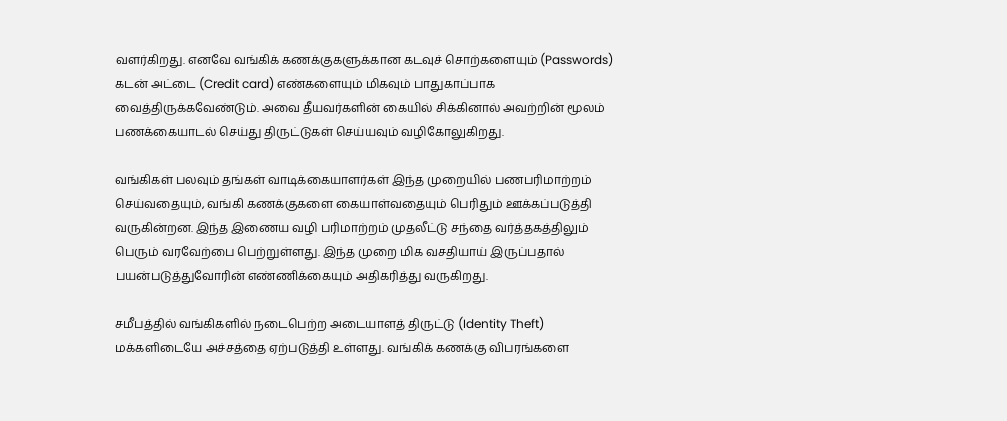வளர்கிறது. எனவே வங்கிக் கணக்குகளுக்கான கடவுச் சொற்களையும் (Passwords) கடன் அட்டை (Credit card) எண்களையும் மிகவும் பாதுகாப்பாக வைத்திருக்கவேண்டும். அவை தீயவர்களின் கையில் சிக்கினால் அவற்றின் மூலம் பணக்கையாடல் செய்து திருட்டுகள் செய்யவும் வழிகோலுகிறது.

வங்கிகள் பலவும் தங்கள் வாடிக்கையாளர்கள் இந்த முறையில் பணபரிமாற்றம் செய்வதையும், வங்கி கணக்குகளை கையாள்வதையும் பெரிதும் ஊக்கப்படுத்தி வருகின்றன. இந்த இணைய வழி பரிமாற்றம் முதலீட்டு சந்தை வர்த்தகத்திலும் பெரும் வரவேற்பை பெற்றுள்ளது. இந்த முறை மிக வசதியாய் இருப்பதால் பயன்படுத்துவோரின் எண்ணிக்கையும் அதிகரித்து வருகிறது.

சமீபத்தில் வங்கிகளில் நடைபெற்ற அடையாளத் திருட்டு (Identity Theft) மக்களிடையே அச்சத்தை ஏற்படுத்தி உள்ளது. வங்கிக் கணக்கு விபரங்களை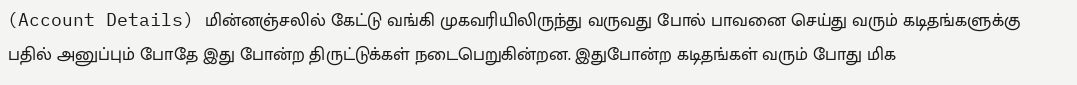(Account Details) மின்னஞ்சலில் கேட்டு வங்கி முகவரியிலிருந்து வருவது போல் பாவனை செய்து வரும் கடிதங்களுக்கு பதில் அனுப்பும் போதே இது போன்ற திருட்டுக்கள் நடைபெறுகின்றன. இதுபோன்ற கடிதங்கள் வரும் போது மிக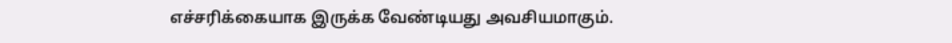எச்சரிக்கையாக இருக்க வேண்டியது அவசியமாகும்.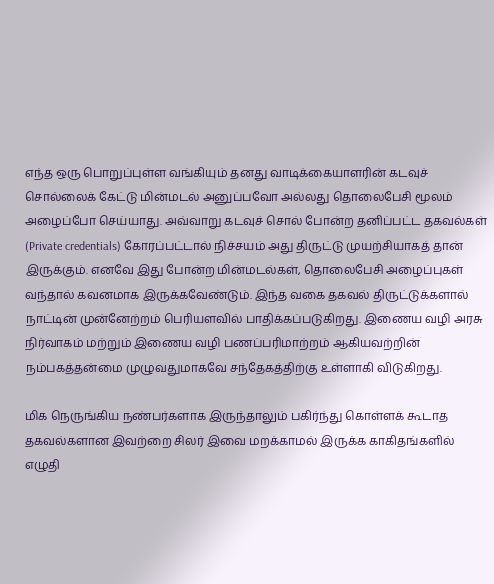எந்த ஒரு பொறுப்புள்ள வங்கியும் தனது வாடிக்கையாளரின் கடவுச் சொல்லைக் கேட்டு மின்மடல் அனுப்பவோ அல்லது தொலைபேசி மூலம் அழைப்போ செய்யாது. அவ்வாறு கடவுச் சொல் போன்ற தனிப்பட்ட தகவல்கள் (Private credentials) கோரப்பட்டால் நிச்சயம் அது திருட்டு முயற்சியாகத் தான் இருக்கும். எனவே இது போன்ற மின்மடல்கள், தொலைபேசி அழைப்புகள் வந்தால் கவனமாக இருக்கவேண்டும். இந்த வகை தகவல் திருட்டுக்களால் நாட்டின் முன்னேற்றம் பெரியளவில் பாதிக்கப்படுகிறது. இணைய வழி அரசு நிர்வாகம் மற்றும் இணைய வழி பணப்பரிமாற்றம் ஆகியவற்றின் நம்பகத்தன்மை முழுவதுமாகவே சந்தேகத்திற்கு உள்ளாகி விடுகிறது.

மிக நெருங்கிய நண்பர்களாக இருந்தாலும் பகிர்ந்து கொள்ளக் கூடாத தகவல்களான இவற்றை சிலர் இவை மறக்காமல் இருக்க காகிதங்களில் எழுதி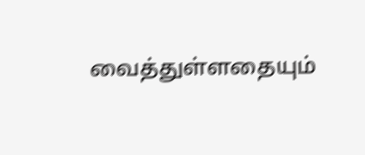வைத்துள்ளதையும்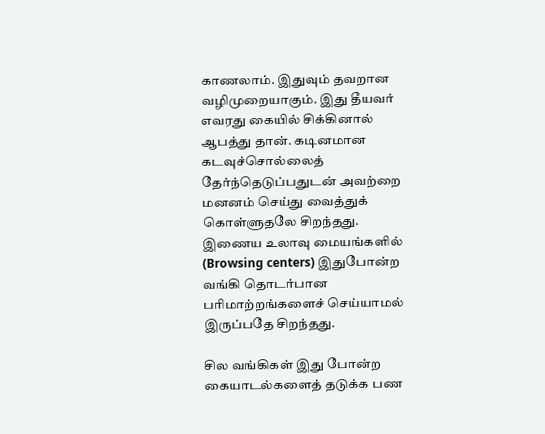காணலாம். இதுவும் தவறான வழிமுறையாகும். இது தீயவர் எவரது கையில் சிக்கினால் ஆபத்து தான். கடினமான கடவுச்சொல்லைத் தேர்ந்தெடுப்பதுடன் அவற்றை மனனம் செய்து வைத்துக் கொள்ளுதலே சிறந்தது. இணைய உலாவு மையங்களில் (Browsing centers) இதுபோன்ற வங்கி தொடர்பான பரிமாற்றங்களைச் செய்யாமல் இருப்பதே சிறந்தது.

சில வங்கிகள் இது போன்ற கையாடல்களைத் தடுக்க பண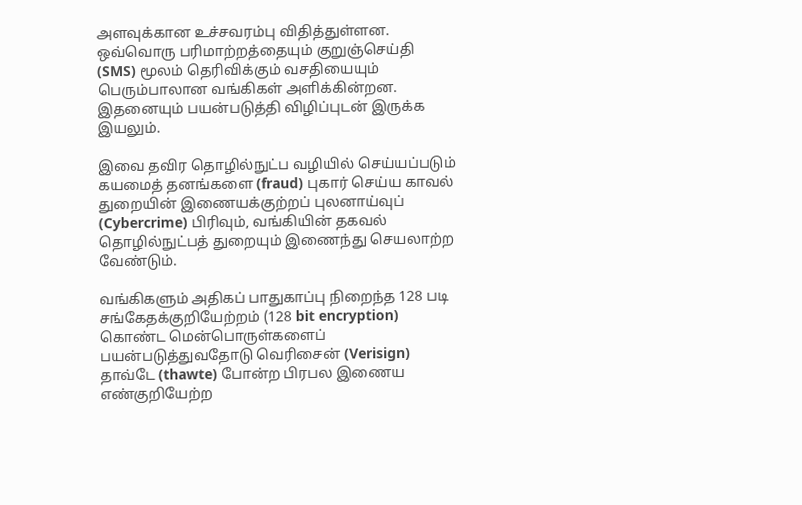அளவுக்கான உச்சவரம்பு விதித்துள்ளன. ஒவ்வொரு பரிமாற்றத்தையும் குறுஞ்செய்தி (SMS) மூலம் தெரிவிக்கும் வசதியையும் பெரும்பாலான வங்கிகள் அளிக்கின்றன. இதனையும் பயன்படுத்தி விழிப்புடன் இருக்க இயலும்.

இவை தவிர தொழில்நுட்ப வழியில் செய்யப்படும் கயமைத் தனங்களை (fraud) புகார் செய்ய காவல் துறையின் இணையக்குற்றப் புலனாய்வுப் (Cybercrime) பிரிவும், வங்கியின் தகவல் தொழில்நுட்பத் துறையும் இணைந்து செயலாற்ற வேண்டும்.

வங்கிகளும் அதிகப் பாதுகாப்பு நிறைந்த 128 படி சங்கேதக்குறியேற்றம் (128 bit encryption) கொண்ட மென்பொருள்களைப் பயன்படுத்துவதோடு வெரிசைன் (Verisign) தாவ்டே (thawte) போன்ற பிரபல இணைய எண்குறியேற்ற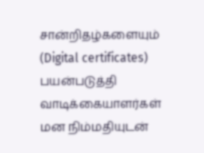சான்றிதழ்களையும் (Digital certificates) பயன்படுத்தி வாடிக்கையாளர்கள் மன நிம்மதியுடன்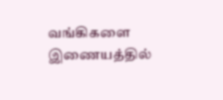வங்கிகளை இணையத்தில்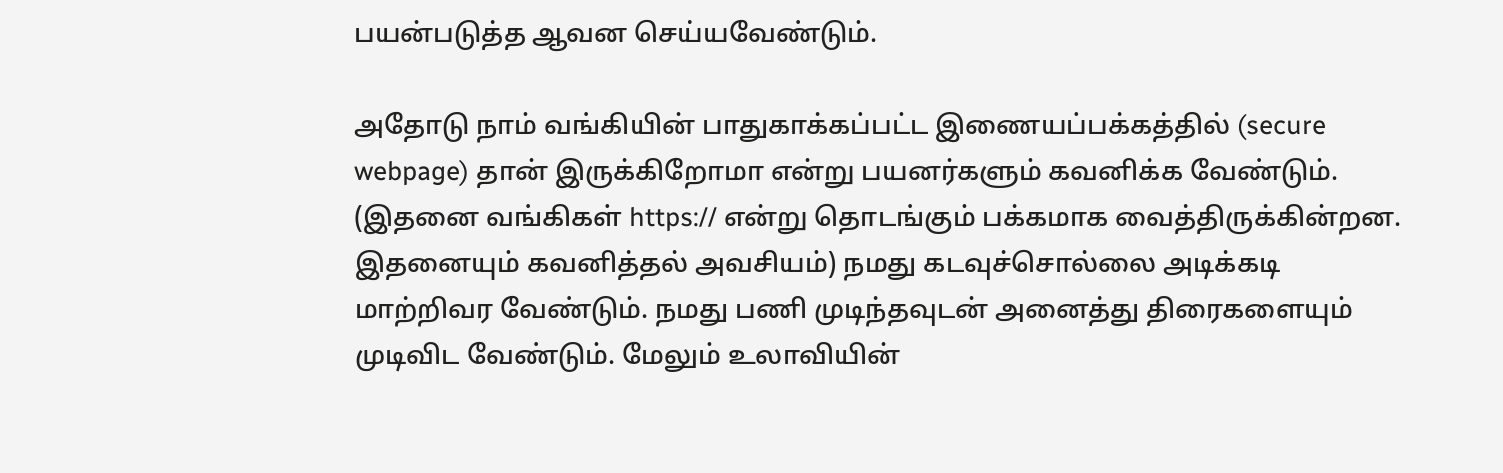பயன்படுத்த ஆவன செய்யவேண்டும்.

அதோடு நாம் வங்கியின் பாதுகாக்கப்பட்ட இணையப்பக்கத்தில் (secure webpage) தான் இருக்கிறோமா என்று பயனர்களும் கவனிக்க வேண்டும். (இதனை வங்கிகள் https:// என்று தொடங்கும் பக்கமாக வைத்திருக்கின்றன. இதனையும் கவனித்தல் அவசியம்) நமது கடவுச்சொல்லை அடிக்கடி மாற்றிவர வேண்டும். நமது பணி முடிந்தவுடன் அனைத்து திரைகளையும் முடிவிட வேண்டும். மேலும் உலாவியின்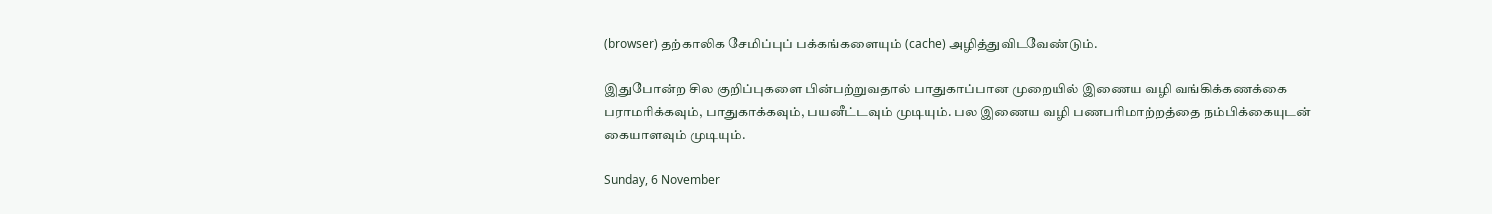(browser) தற்காலிக சேமிப்புப் பக்கங்களையும் (cache) அழித்துவிடவேண்டும்.

இதுபோன்ற சில குறிப்புகளை பின்பற்றுவதால் பாதுகாப்பான முறையில் இணைய வழி வங்கிக்கணக்கை பராமரிக்கவும், பாதுகாக்கவும், பயனீட்டவும் முடியும். பல இணைய வழி பணபரிமாற்றத்தை நம்பிக்கையுடன் கையாளவும் முடியும்.

Sunday, 6 November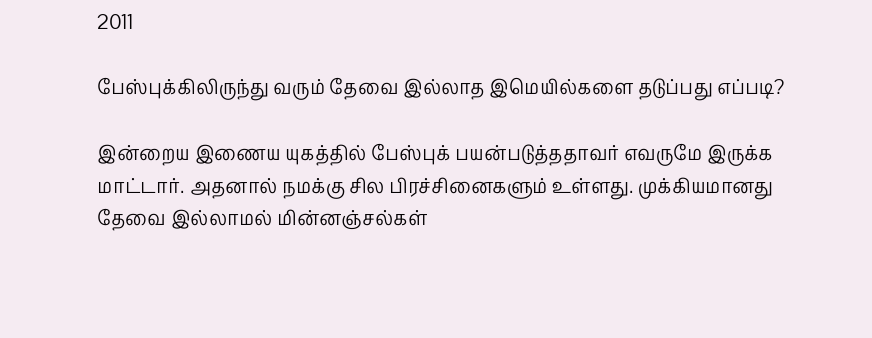2011

பேஸ்புக்கிலிருந்து வரும் தேவை இல்லாத இமெயில்களை தடுப்பது எப்படி?

இன்றைய இணைய யுகத்தில் பேஸ்புக் பயன்படுத்ததாவர் எவருமே இருக்க மாட்டார். அதனால் நமக்கு சில பிரச்சினைகளும் உள்ளது. முக்கியமானது தேவை இல்லாமல் மின்னஞ்சல்கள்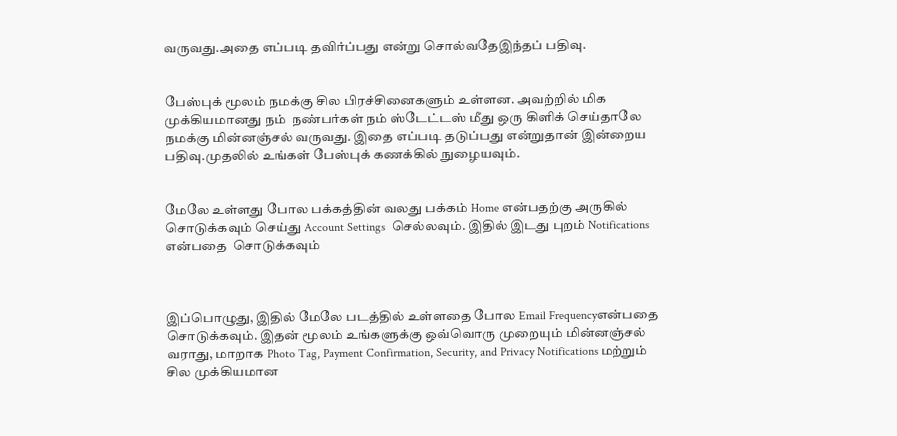வருவது.அதை எப்படி தவிர்ப்பது என்று சொல்வதேஇந்தப் பதிவு.


பேஸ்புக் மூலம் நமக்கு சில பிரச்சினைகளும் உள்ளன. அவற்றில் மிக முக்கியமானது நம்  நண்பர்கள் நம் ஸ்டேட்டஸ் மீது ஒரு கிளிக் செய்தாலே நமக்கு மின்னஞ்சல் வருவது. இதை எப்படி தடுப்பது என்றுதான் இன்றைய பதிவு.முதலில் உங்கள் பேஸ்புக் கணக்கில் நுழையவும்.


மேலே உள்ளது போல பக்கத்தின் வலது பக்கம் Home என்பதற்கு அருகில் சொடுக்கவும் செய்து Account Settings  செல்லவும். இதில் இடது புறம் Notifications என்பதை  சொடுக்கவும்



இப்பொழுது, இதில் மேலே படத்தில் உள்ளதை போல Email Frequencyஎன்பதை சொடுக்கவும். இதன் மூலம் உங்களுக்கு ஒவ்வொரு முறையும் மின்னஞ்சல் வராது, மாறாக Photo Tag, Payment Confirmation, Security, and Privacy Notifications மற்றும் சில முக்கியமான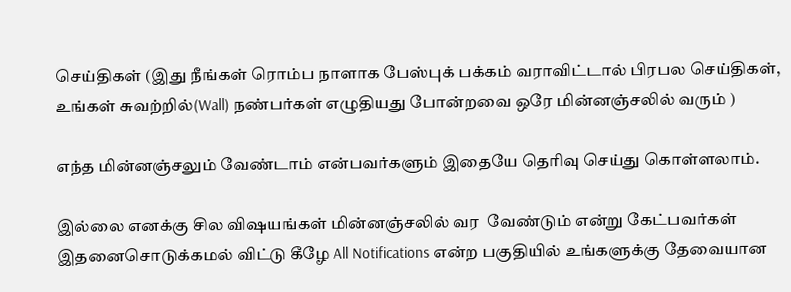செய்திகள் (இது நீங்கள் ரொம்ப நாளாக பேஸ்புக் பக்கம் வராவிட்டால் பிரபல செய்திகள், உங்கள் சுவற்றில்(Wall) நண்பர்கள் எழுதியது போன்றவை ஒரே மின்னஞ்சலில் வரும் )

எந்த மின்னஞ்சலும் வேண்டாம் என்பவர்களும் இதையே தெரிவு செய்து கொள்ளலாம்.

இல்லை எனக்கு சில விஷயங்கள் மின்னஞ்சலில் வர  வேண்டும் என்று கேட்பவர்கள் இதனைசொடுக்கமல் விட்டு கீழே All Notifications என்ற பகுதியில் உங்களுக்கு தேவையான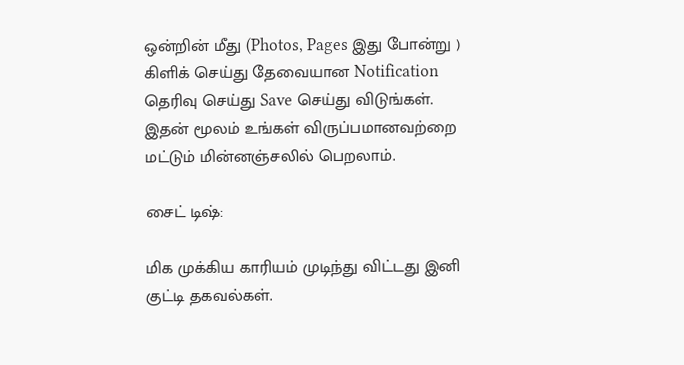ஒன்றின் மீது (Photos, Pages இது போன்று ) கிளிக் செய்து தேவையான Notification தெரிவு செய்து Save செய்து விடுங்கள். இதன் மூலம் உங்கள் விருப்பமானவற்றை மட்டும் மின்னஞ்சலில் பெறலாம்.

சைட் டிஷ்:

மிக முக்கிய காரியம் முடிந்து விட்டது இனி குட்டி தகவல்கள்.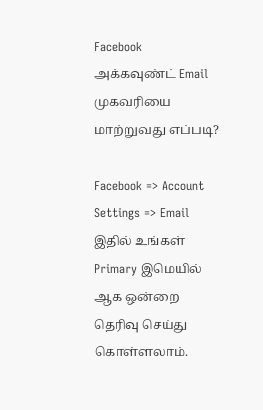Facebook அக்கவுண்ட் Email முகவரியை மாற்றுவது எப்படி?

Facebook => Account Settings => Email இதில் உங்கள் Primary இமெயில் ஆக ஒன்றை தெரிவு செய்து கொள்ளலாம்.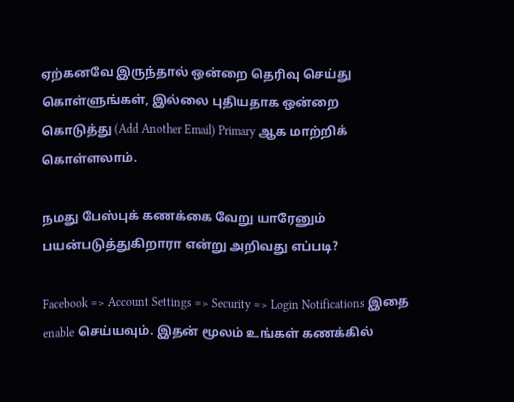ஏற்கனவே இருந்தால் ஒன்றை தெரிவு செய்து கொள்ளுங்கள், இல்லை புதியதாக ஒன்றை கொடுத்து (Add Another Email) Primary ஆக மாற்றிக் கொள்ளலாம்.

நமது பேஸ்புக் கணக்கை வேறு யாரேனும் பயன்படுத்துகிறாரா என்று அறிவது எப்படி?

Facebook => Account Settings => Security => Login Notifications இதை enable செய்யவும். இதன் மூலம் உங்கள் கணக்கில்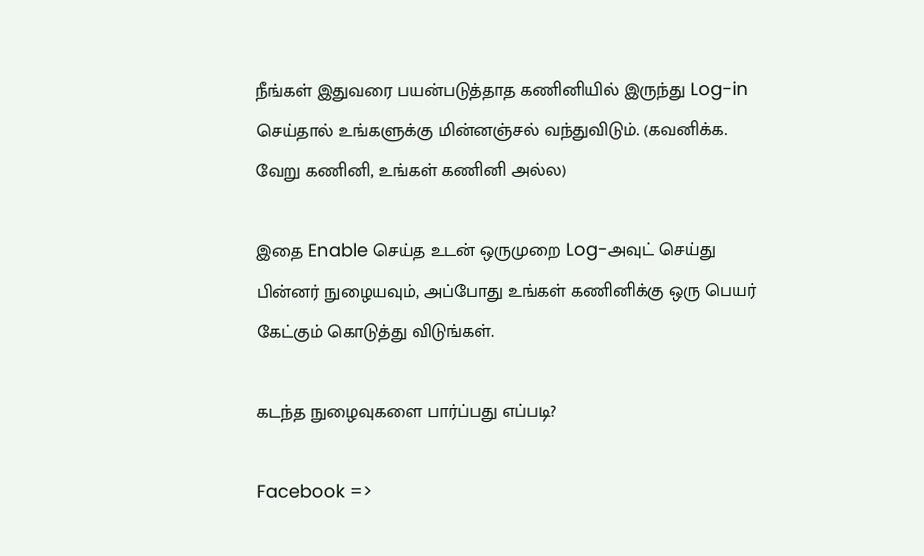நீங்கள் இதுவரை பயன்படுத்தாத கணினியில் இருந்து Log-in செய்தால் உங்களுக்கு மின்னஞ்சல் வந்துவிடும். (கவனிக்க. வேறு கணினி, உங்கள் கணினி அல்ல)

இதை Enable செய்த உடன் ஒருமுறை Log-அவுட் செய்து பின்னர் நுழையவும், அப்போது உங்கள் கணினிக்கு ஒரு பெயர் கேட்கும் கொடுத்து விடுங்கள்.

கடந்த நுழைவுகளை பார்ப்பது எப்படி?

Facebook =>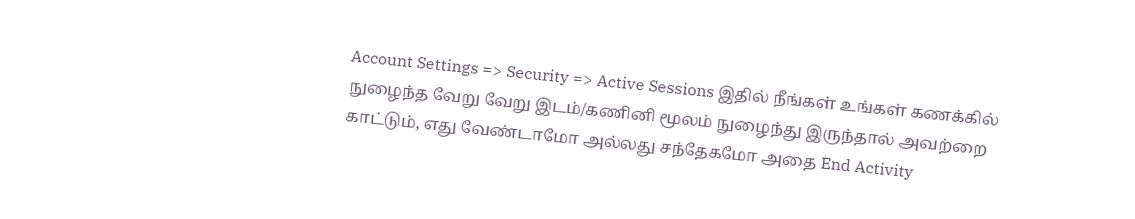Account Settings => Security => Active Sessions இதில் நீங்கள் உங்கள் கணக்கில் நுழைந்த வேறு வேறு இடம்/கணினி மூலம் நுழைந்து இருந்தால் அவற்றை காட்டும், எது வேண்டாமோ அல்லது சந்தேகமோ அதை End Activity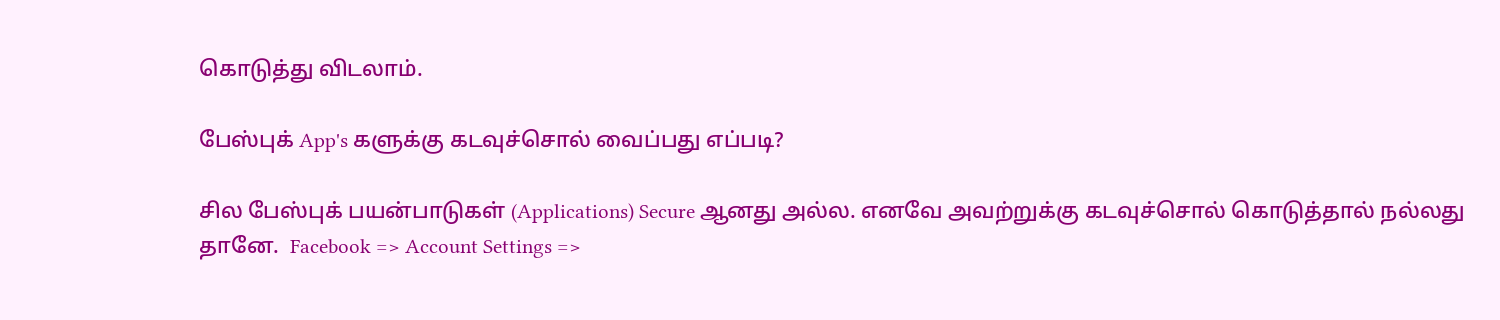கொடுத்து விடலாம்.

பேஸ்புக் App's களுக்கு கடவுச்சொல் வைப்பது எப்படி?

சில பேஸ்புக் பயன்பாடுகள் (Applications) Secure ஆனது அல்ல. எனவே அவற்றுக்கு கடவுச்சொல் கொடுத்தால் நல்லது தானே.  Facebook => Account Settings =>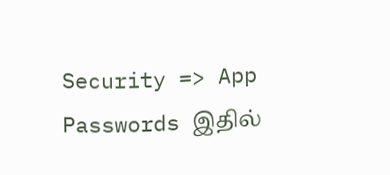Security => App Passwords இதில்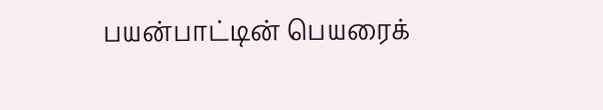பயன்பாட்டின் பெயரைக்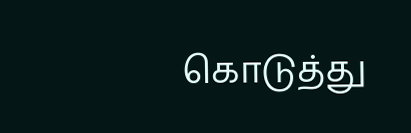கொடுத்து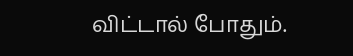விட்டால் போதும்.